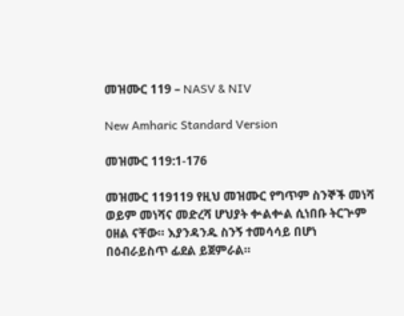መዝሙር 119 – NASV & NIV

New Amharic Standard Version

መዝሙር 119:1-176

መዝሙር 119119 የዚህ መዝሙር የግጥም ስንኞች መነሻ ወይም መነሻና መድረሻ ሆህያት ቍልቍል ሲነበቡ ትርጕም ዐዘል ናቸው። እያንዳንዱ ስንኝ ተመሳሳይ በሆነ በዕብራይስጥ ፊደል ይጀምራል።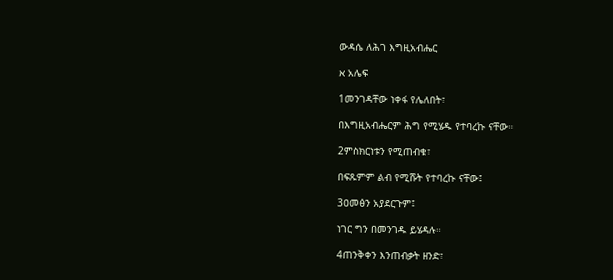ውዳሴ ለሕገ እግዚአብሔር

א አሌፍ

1መንገዳቸው ነቀፋ የሌለበት፣

በእግዚአብሔርም ሕግ የሚሄዱ የተባረኩ ናቸው።

2ምስክርነቱን የሚጠብቁ፣

በፍጹምም ልብ የሚሹት የተባረኩ ናቸው፤

3ዐመፅን አያደርጉም፤

ነገር ግን በመንገዱ ይሄዳሉ።

4ጠንቅቀን እንጠብቃት ዘንድ፣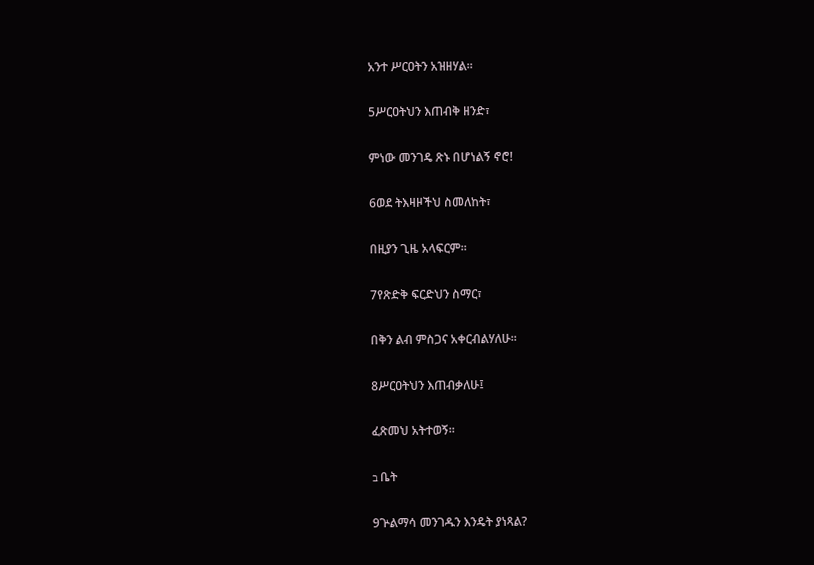አንተ ሥርዐትን አዝዘሃል።

5ሥርዐትህን እጠብቅ ዘንድ፣

ምነው መንገዴ ጽኑ በሆነልኝ ኖሮ!

6ወደ ትእዛዞችህ ስመለከት፣

በዚያን ጊዜ አላፍርም።

7የጽድቅ ፍርድህን ስማር፣

በቅን ልብ ምስጋና አቀርብልሃለሁ።

8ሥርዐትህን እጠብቃለሁ፤

ፈጽመህ አትተወኝ።

ב ቤት

9ጕልማሳ መንገዱን እንዴት ያነጻል?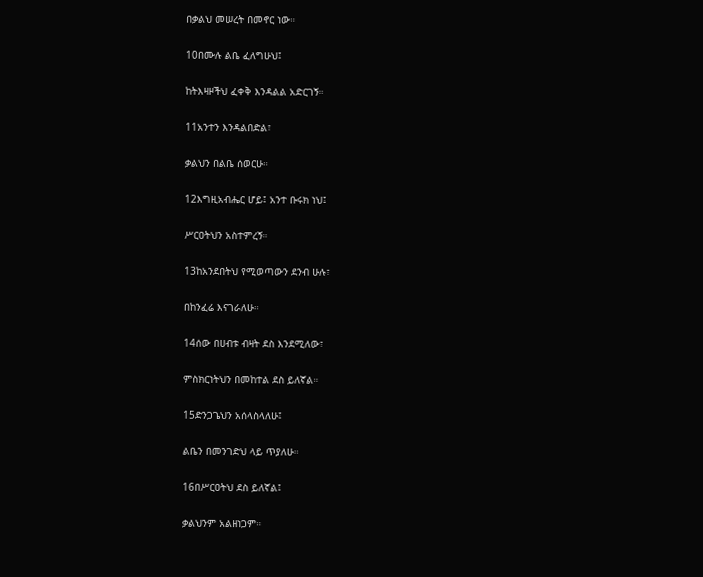በቃልህ መሠረት በመኖር ነው።

10በሙሉ ልቤ ፈለግሁህ፤

ከትእዛዞችህ ፈቀቅ እንዳልል አድርገኝ።

11አንተን እንዳልበድል፣

ቃልህን በልቤ ሰወርሁ።

12እግዚአብሔር ሆይ፤ አንተ ቡሩክ ነህ፤

ሥርዐትህን አስተምረኝ።

13ከአንደበትህ የሚወጣውን ደንብ ሁሉ፣

በከንፈሬ እናገራለሁ።

14ሰው በሀብቱ ብዛት ደስ እንደሚለው፣

ምስክርነትህን በመከተል ደስ ይለኛል።

15ድንጋጌህን አሰላስላለሁ፤

ልቤን በመንገድህ ላይ ጥያለሁ።

16በሥርዐትህ ደስ ይለኛል፤

ቃልህንም አልዘነጋም።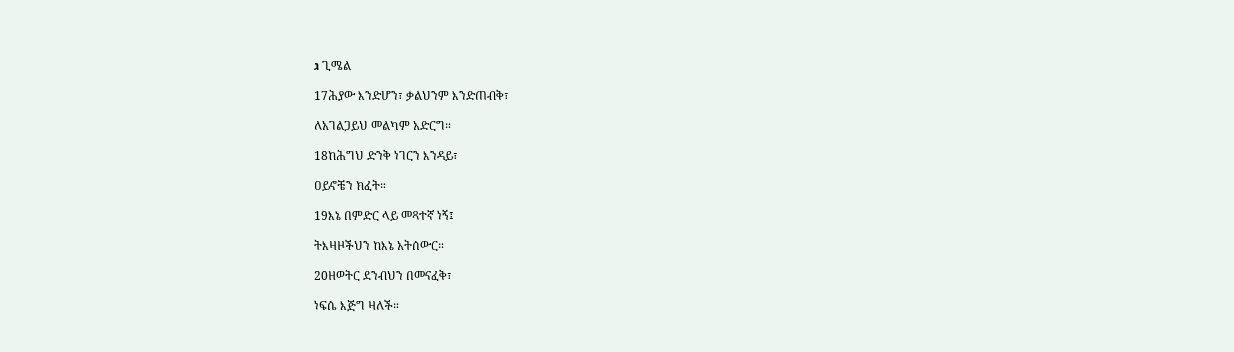ג ጊሜል

17ሕያው እንድሆን፣ ቃልህንም እንድጠብቅ፣

ለአገልጋይህ መልካም አድርግ።

18ከሕግህ ድንቅ ነገርን እንዳይ፣

ዐይኖቼን ክፈት።

19እኔ በምድር ላይ መጻተኛ ነኝ፤

ትእዛዞችህን ከእኔ አትሰውር።

20ዘወትር ደንብህን በመናፈቅ፣

ነፍሴ እጅግ ዛለች።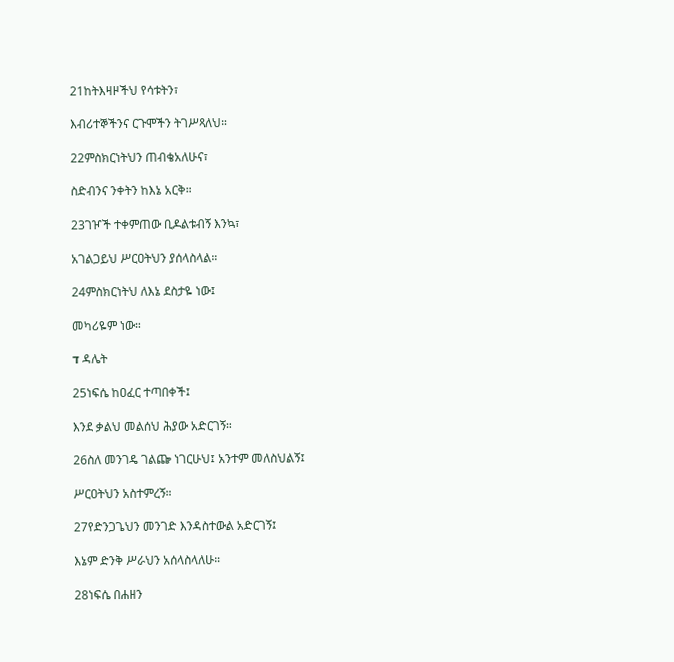21ከትእዛዞችህ የሳቱትን፣

እብሪተኞችንና ርጉሞችን ትገሥጻለህ።

22ምስክርነትህን ጠብቄአለሁና፣

ስድብንና ንቀትን ከእኔ አርቅ።

23ገዦች ተቀምጠው ቢዶልቱብኝ እንኳ፣

አገልጋይህ ሥርዐትህን ያሰላስላል።

24ምስክርነትህ ለእኔ ደስታዬ ነው፤

መካሪዬም ነው።

ד ዳሌት

25ነፍሴ ከዐፈር ተጣበቀች፤

እንደ ቃልህ መልሰህ ሕያው አድርገኝ።

26ስለ መንገዴ ገልጬ ነገርሁህ፤ አንተም መለስህልኝ፤

ሥርዐትህን አስተምረኝ።

27የድንጋጌህን መንገድ እንዳስተውል አድርገኝ፤

እኔም ድንቅ ሥራህን አሰላስላለሁ።

28ነፍሴ በሐዘን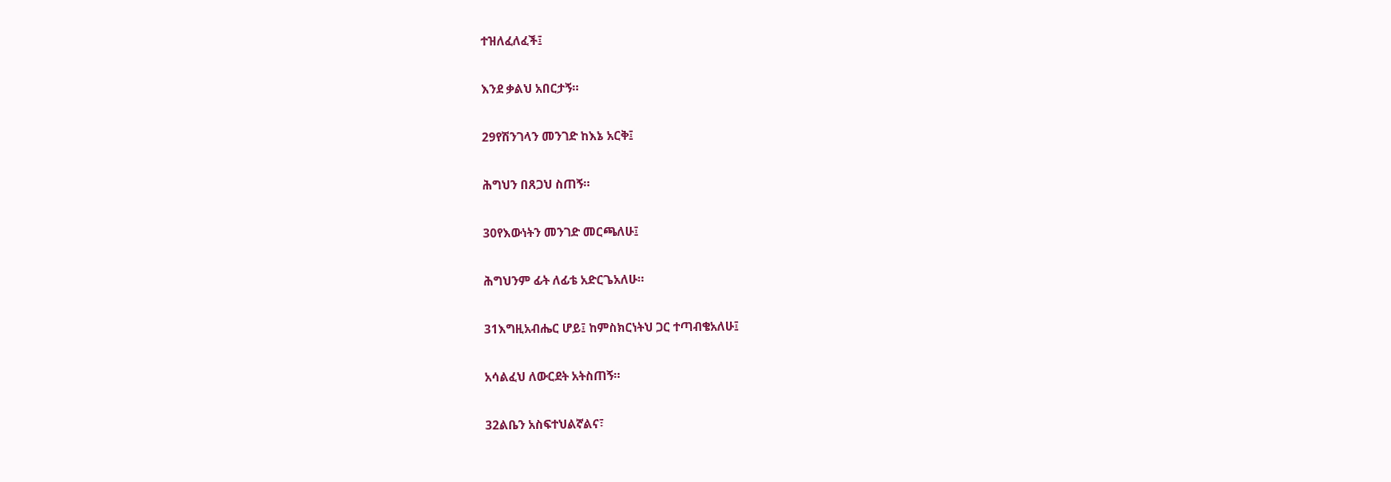ተዝለፈለፈች፤

እንደ ቃልህ አበርታኝ።

29የሽንገላን መንገድ ከእኔ አርቅ፤

ሕግህን በጸጋህ ስጠኝ።

30የእውነትን መንገድ መርጫለሁ፤

ሕግህንም ፊት ለፊቴ አድርጌአለሁ።

31እግዚአብሔር ሆይ፤ ከምስክርነትህ ጋር ተጣብቄአለሁ፤

አሳልፈህ ለውርደት አትስጠኝ።

32ልቤን አስፍተህልኛልና፣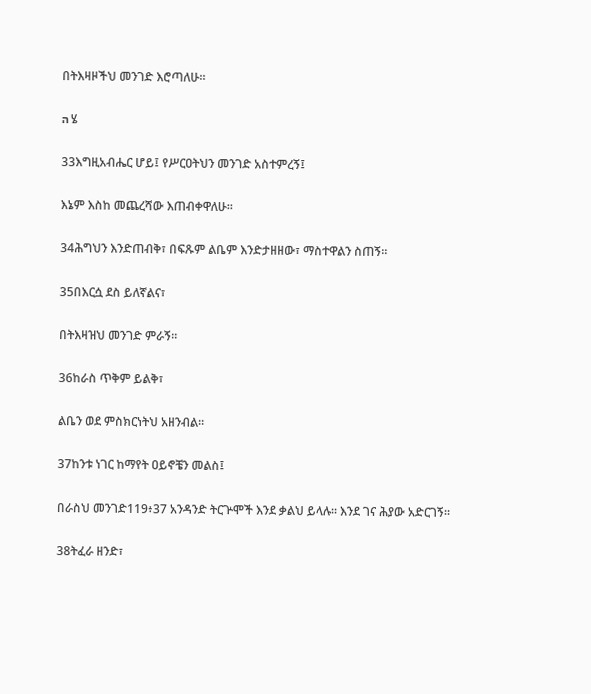በትእዛዞችህ መንገድ እሮጣለሁ።

ה ሄ

33እግዚአብሔር ሆይ፤ የሥርዐትህን መንገድ አስተምረኝ፤

እኔም እስከ መጨረሻው እጠብቀዋለሁ።

34ሕግህን እንድጠብቅ፣ በፍጹም ልቤም እንድታዘዘው፣ ማስተዋልን ስጠኝ።

35በእርሷ ደስ ይለኛልና፣

በትእዛዝህ መንገድ ምራኝ።

36ከራስ ጥቅም ይልቅ፣

ልቤን ወደ ምስክርነትህ አዘንብል።

37ከንቱ ነገር ከማየት ዐይኖቼን መልስ፤

በራስህ መንገድ119፥37 አንዳንድ ትርጕሞች እንደ ቃልህ ይላሉ። እንደ ገና ሕያው አድርገኝ።

38ትፈራ ዘንድ፣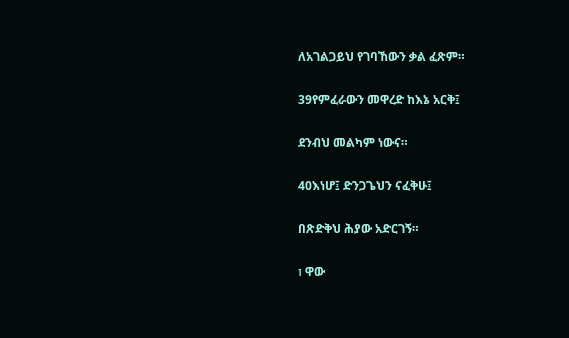ለአገልጋይህ የገባኸውን ቃል ፈጽም።

39የምፈራውን መዋረድ ከእኔ አርቅ፤

ደንብህ መልካም ነውና።

40እነሆ፤ ድንጋጌህን ናፈቅሁ፤

በጽድቅህ ሕያው አድርገኝ።

ו ዋው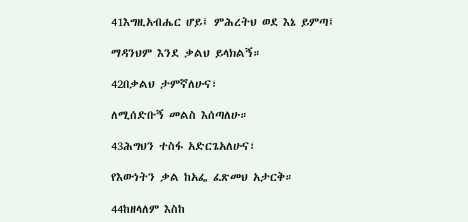41እግዚአብሔር ሆይ፤ ምሕረትህ ወደ እኔ ይምጣ፤

ማዳንህም እንደ ቃልህ ይላክልኝ።

42በቃልህ ታምኛለሁና፣

ለሚሰድቡኝ መልስ እሰጣለሁ።

43ሕግህን ተስፋ አድርጌአለሁና፣

የእውነትን ቃል ከአፌ ፈጽመህ አታርቅ።

44ከዘላለም እስከ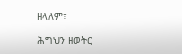ዘላለም፣

ሕግህን ዘወትር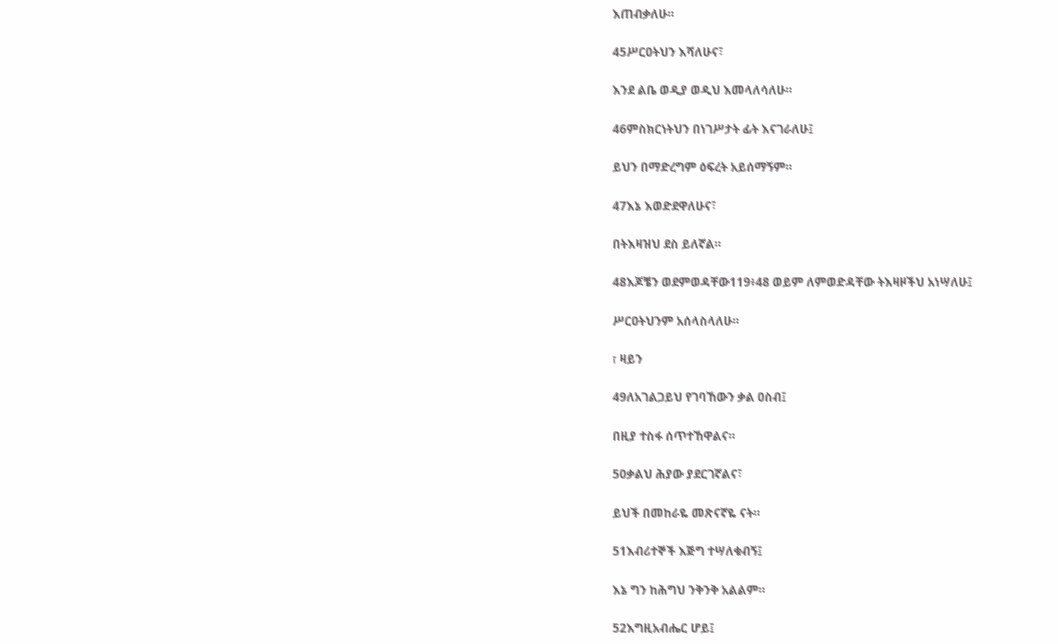እጠብቃለሁ።

45ሥርዐትህን እሻለሁና፣

እንደ ልቤ ወዲያ ወዲህ እመላለሳለሁ።

46ምስክርነትህን በነገሥታት ፊት እናገራለሁ፤

ይህን በማድረግም ዕፍረት አይሰማኝም።

47እኔ እወድደዋለሁና፣

በትእዛዝህ ደስ ይለኛል።

48እጆቼን ወደምወዳቸው119፥48 ወይም ለምወድዳቸው ትእዛዞችህ አነሣለሁ፤

ሥርዐትህንም አሰላስላለሁ።

ז ዛይን

49ለአገልጋይህ የገባኸውን ቃል ዐስብ፤

በዚያ ተስፋ ሰጥተኸዋልና።

50ቃልህ ሕያው ያደርገኛልና፣

ይህች በመከራዬ መጽናኛዬ ናት።

51እብሪተኞች እጅግ ተሣለቁብኝ፤

እኔ ግን ከሕግህ ንቅንቅ አልልም።

52እግዚአብሔር ሆይ፤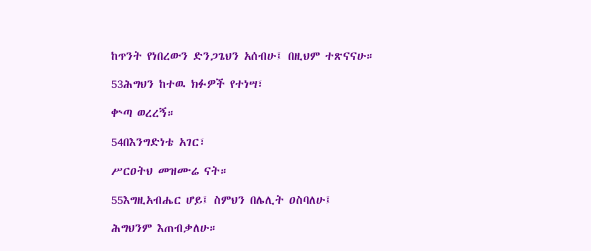ከጥንት የነበረውን ድንጋጌህን አሰብሁ፤ በዚህም ተጽናናሁ።

53ሕግህን ከተዉ ክፉዎች የተነሣ፣

ቍጣ ወረረኝ።

54በእንግድነቴ አገር፣

ሥርዐትህ መዝሙሬ ናት።

55እግዚአብሔር ሆይ፤ ስምህን በሌሊት ዐስባለሁ፤

ሕግህንም እጠብቃለሁ።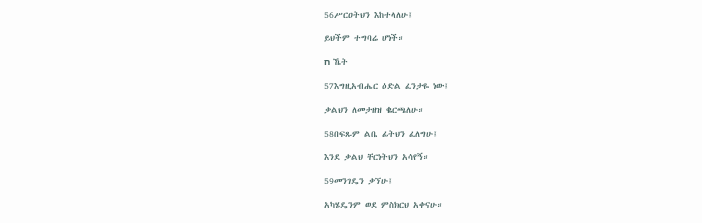56ሥርዐትህን እከተላለሁ፤

ይህችም ተግባሬ ሆነች።

ח ኼት

57እግዚአብሔር ዕድል ፈንታዬ ነው፤

ቃልህን ለመታዘዝ ቈርጫለሁ።

58በፍጹም ልቤ ፊትህን ፈለግሁ፤

እንደ ቃልህ ቸርነትህን አሳየኝ።

59መንገዴን ቃኘሁ፤

አካሄዴንም ወደ ምስክርህ አቀናሁ።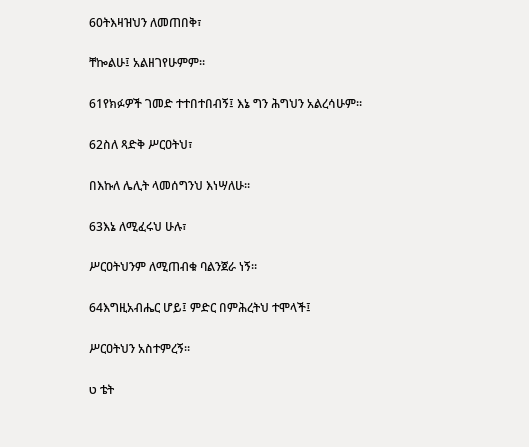60ትእዛዝህን ለመጠበቅ፣

ቸኰልሁ፤ አልዘገየሁምም።

61የክፉዎች ገመድ ተተበተበብኝ፤ እኔ ግን ሕግህን አልረሳሁም።

62ስለ ጻድቅ ሥርዐትህ፣

በእኩለ ሌሊት ላመሰግንህ እነሣለሁ።

63እኔ ለሚፈሩህ ሁሉ፣

ሥርዐትህንም ለሚጠብቁ ባልንጀራ ነኝ።

64እግዚአብሔር ሆይ፤ ምድር በምሕረትህ ተሞላች፤

ሥርዐትህን አስተምረኝ።

ט ቴት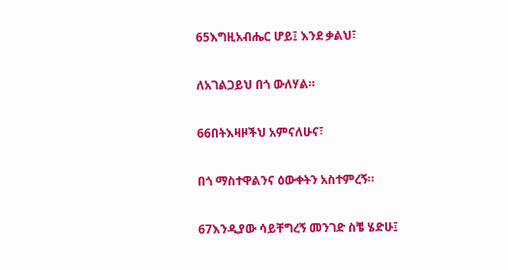65እግዚአብሔር ሆይ፤ እንደ ቃልህ፣

ለአገልጋይህ በጎ ውለሃል።

66በትእዛዞችህ አምናለሁና፣

በጎ ማስተዋልንና ዕውቀትን አስተምረኝ።

67እንዲያው ሳይቸግረኝ መንገድ ስቼ ሄድሁ፤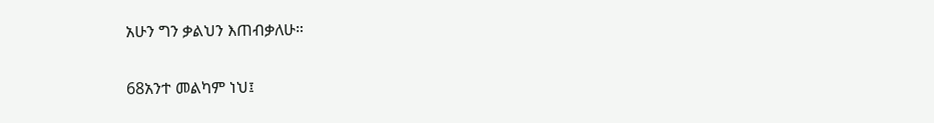አሁን ግን ቃልህን እጠብቃለሁ።

68አንተ መልካም ነህ፤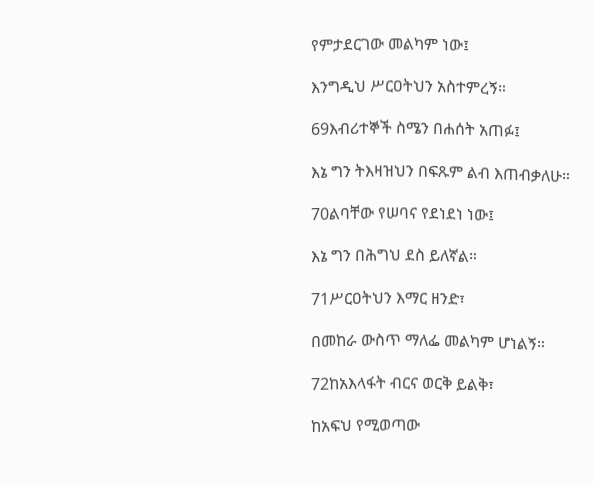የምታደርገው መልካም ነው፤

እንግዲህ ሥርዐትህን አስተምረኝ።

69እብሪተኞች ስሜን በሐሰት አጠፉ፤

እኔ ግን ትእዛዝህን በፍጹም ልብ እጠብቃለሁ።

70ልባቸው የሠባና የደነደነ ነው፤

እኔ ግን በሕግህ ደስ ይለኛል።

71ሥርዐትህን እማር ዘንድ፣

በመከራ ውስጥ ማለፌ መልካም ሆነልኝ።

72ከአእላፋት ብርና ወርቅ ይልቅ፣

ከአፍህ የሚወጣው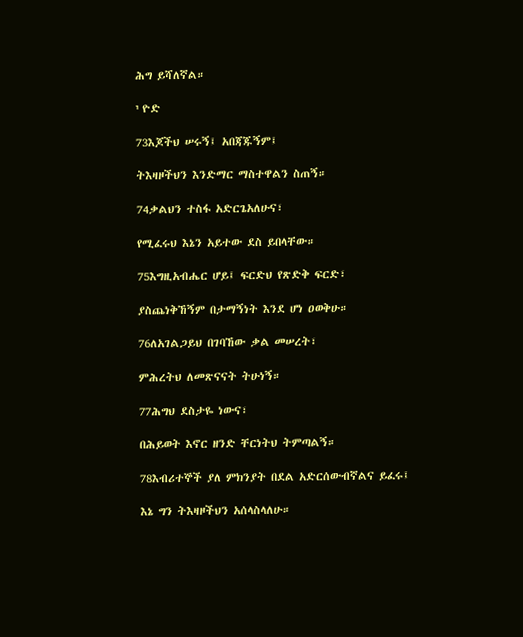ሕግ ይሻለኛል።

י ዮድ

73እጆችህ ሠሩኝ፤ አበጃጁኝም፤

ትእዛዞችህን እንድማር ማስተዋልን ስጠኝ።

74ቃልህን ተስፋ አድርጌአለሁና፣

የሚፈሩህ እኔን አይተው ደስ ይበላቸው።

75እግዚአብሔር ሆይ፤ ፍርድህ የጽድቅ ፍርድ፣

ያስጨነቅኸኝም በታማኝነት እንደ ሆነ ዐወቅሁ።

76ለአገልጋይህ በገባኸው ቃል መሠረት፣

ምሕረትህ ለመጽናናት ትሁነኝ።

77ሕግህ ደስታዬ ነውና፣

በሕይወት እኖር ዘንድ ቸርነትህ ትምጣልኝ።

78እብሪተኞች ያለ ምክንያት በደል አድርሰውብኛልና ይፈሩ፤

እኔ ግን ትእዛዞችህን አሰላስላለሁ።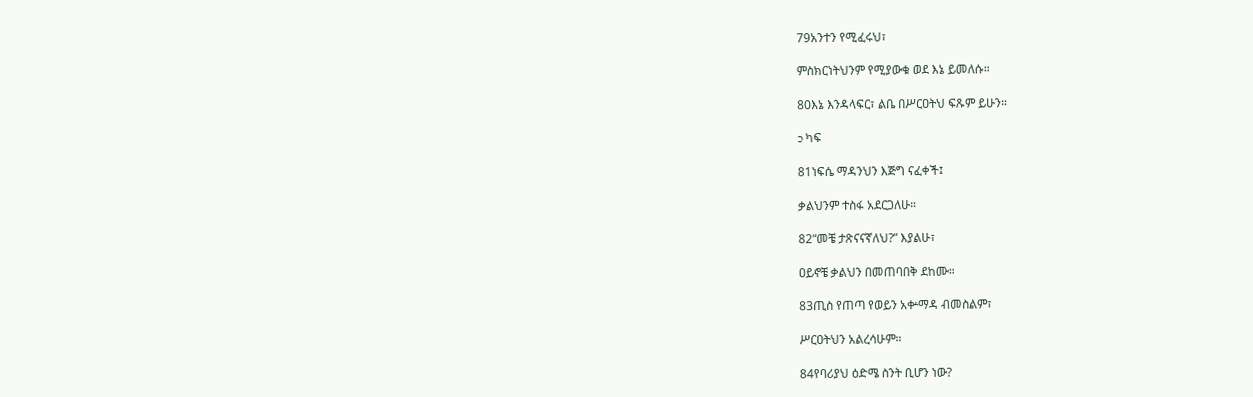79አንተን የሚፈሩህ፣

ምስክርነትህንም የሚያውቁ ወደ እኔ ይመለሱ።

80እኔ እንዳላፍር፣ ልቤ በሥርዐትህ ፍጹም ይሁን።

כ ካፍ

81ነፍሴ ማዳንህን እጅግ ናፈቀች፤

ቃልህንም ተስፋ አደርጋለሁ።

82“መቼ ታጽናናኛለህ?” እያልሁ፣

ዐይኖቼ ቃልህን በመጠባበቅ ደከሙ።

83ጢስ የጠጣ የወይን አቍማዳ ብመስልም፣

ሥርዐትህን አልረሳሁም።

84የባሪያህ ዕድሜ ስንት ቢሆን ነው?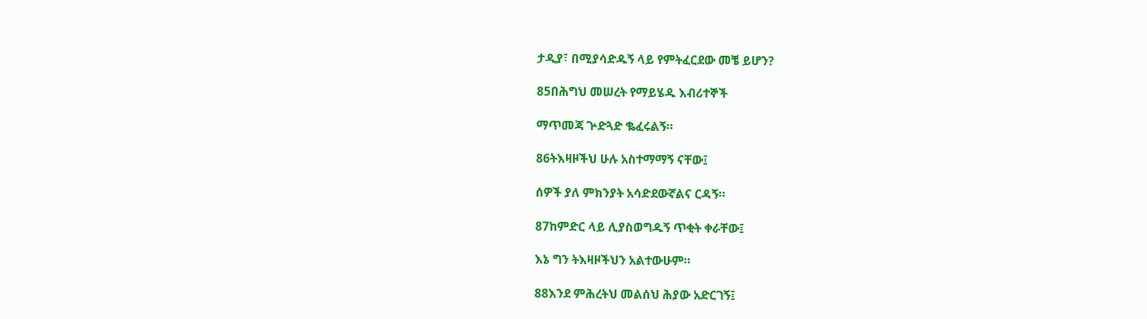ታዲያ፣ በሚያሳድዱኝ ላይ የምትፈርደው መቼ ይሆን?

85በሕግህ መሠረት የማይሄዱ እብሪተኞች

ማጥመጃ ጕድጓድ ቈፈሩልኝ።

86ትእዛዞችህ ሁሉ አስተማማኝ ናቸው፤

ሰዎች ያለ ምክንያት አሳድደውኛልና ርዳኝ።

87ከምድር ላይ ሊያስወግዱኝ ጥቂት ቀራቸው፤

እኔ ግን ትእዛዞችህን አልተውሁም።

88እንደ ምሕረትህ መልሰህ ሕያው አድርገኝ፤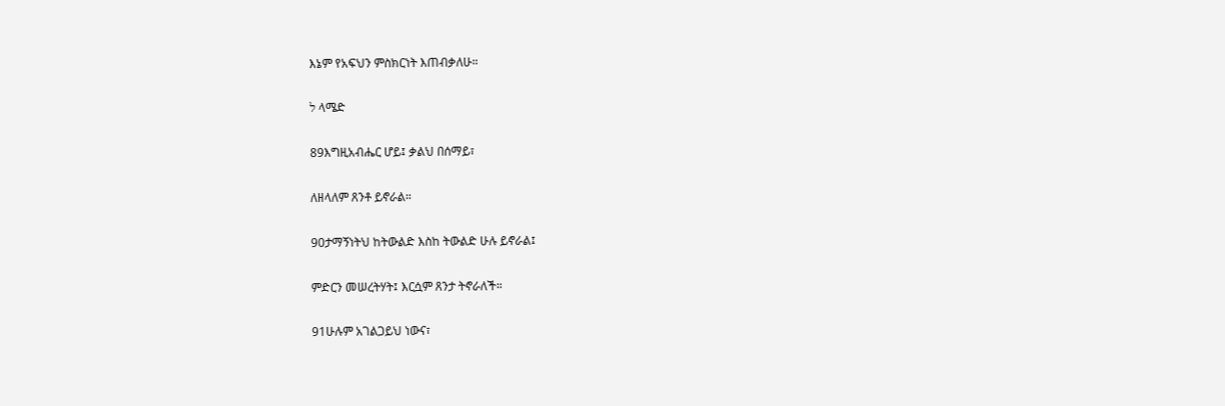እኔም የአፍህን ምስክርነት እጠብቃለሁ።

ל ላሜድ

89እግዚአብሔር ሆይ፤ ቃልህ በሰማይ፣

ለዘላለም ጸንቶ ይኖራል።

90ታማኝነትህ ከትውልድ እስከ ትውልድ ሁሉ ይኖራል፤

ምድርን መሠረትሃት፤ እርሷም ጸንታ ትኖራለች።

91ሁሉም አገልጋይህ ነውና፣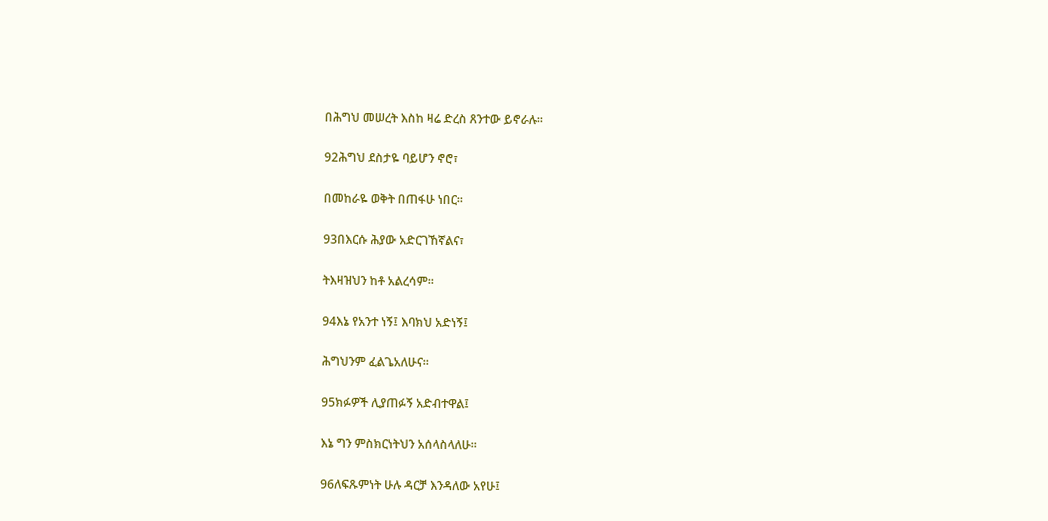በሕግህ መሠረት እስከ ዛሬ ድረስ ጸንተው ይኖራሉ።

92ሕግህ ደስታዬ ባይሆን ኖሮ፣

በመከራዬ ወቅት በጠፋሁ ነበር።

93በእርሱ ሕያው አድርገኸኛልና፣

ትእዛዝህን ከቶ አልረሳም።

94እኔ የአንተ ነኝ፤ እባክህ አድነኝ፤

ሕግህንም ፈልጌአለሁና።

95ክፉዎች ሊያጠፉኝ አድብተዋል፤

እኔ ግን ምስክርነትህን አሰላስላለሁ።

96ለፍጹምነት ሁሉ ዳርቻ እንዳለው አየሁ፤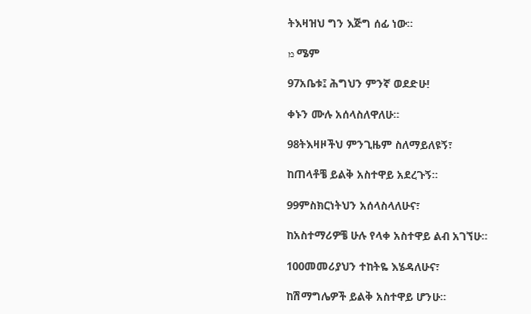ትእዛዝህ ግን እጅግ ሰፊ ነው።

מ ሜም

97አቤቱ፤ ሕግህን ምንኛ ወደድሁ!

ቀኑን ሙሉ አሰላስለዋለሁ።

98ትእዛዞችህ ምንጊዜም ስለማይለዩኝ፣

ከጠላቶቼ ይልቅ አስተዋይ አደረጉኝ።

99ምስክርነትህን አሰላስላለሁና፣

ከአስተማሪዎቼ ሁሉ የላቀ አስተዋይ ልብ አገኘሁ።

100መመሪያህን ተከትዬ እሄዳለሁና፣

ከሽማግሌዎች ይልቅ አስተዋይ ሆንሁ።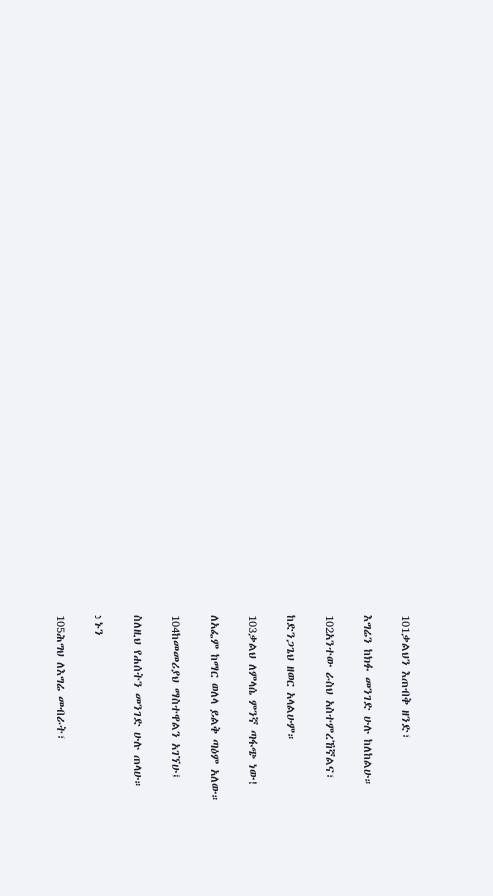101ቃልህን እጠብቅ ዘንድ፣

እግሬን ከክፉ መንገድ ሁሉ ከለከልሁ።

102አንተው ራስህ አስተምረኸኛልና፣

ከድንጋጌህ ዘወር አላልሁም።

103ቃልህ ለምላሴ ምንኛ ጣፋጭ ነው!

ለአፌም ከማር ወለላ ይልቅ ጣዕም አለው።

104ከመመሪያህ ማስተዋልን አገኘሁ፤

ስለዚህ የሐሰትን መንገድ ሁሉ ጠላሁ።

נ ኑን

105ሕግህ ለእግሬ መብራት፣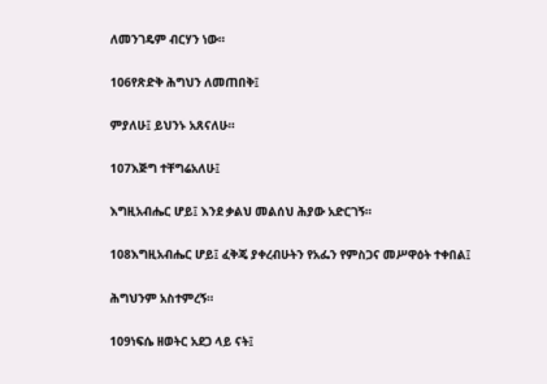ለመንገዴም ብርሃን ነው።

106የጽድቅ ሕግህን ለመጠበቅ፤

ምያለሁ፤ ይህንኑ አጸናለሁ።

107እጅግ ተቸግሬአለሁ፤

እግዚአብሔር ሆይ፤ እንደ ቃልህ መልሰህ ሕያው አድርገኝ።

108እግዚአብሔር ሆይ፤ ፈቅጄ ያቀረብሁትን የአፌን የምስጋና መሥዋዕት ተቀበል፤

ሕግህንም አስተምረኝ።

109ነፍሴ ዘወትር አደጋ ላይ ናት፤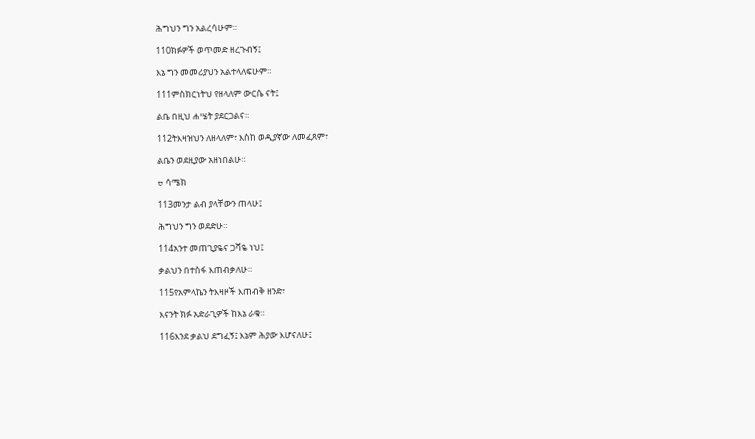ሕግህን ግን አልረሳሁም።

110ክፉዎች ወጥመድ ዘረጉብኝ፤

እኔ ግን መመሪያህን አልተላለፍሁም።

111ምስክርነትህ የዘላለም ውርሴ ናት፤

ልቤ በዚህ ሐሤት ያደርጋልና።

112ትእዛዝህን ለዘላለም፣ እስከ ወዲያኛው ለመፈጸም፣

ልቤን ወደዚያው አዘነበልሁ።

ס ሳሜክ

113መንታ ልብ ያላቸውን ጠላሁ፤

ሕግህን ግን ወደድሁ።

114አንተ መጠጊያዬና ጋሻዬ ነህ፤

ቃልህን በተስፋ እጠብቃለሁ።

115የአምላኬን ትእዛዞች እጠብቅ ዘንድ፣

እናንት ክፉ አድራጊዎች ከእኔ ራቁ።

116እንደ ቃልህ ደግፈኝ፤ እኔም ሕያው እሆናለሁ፤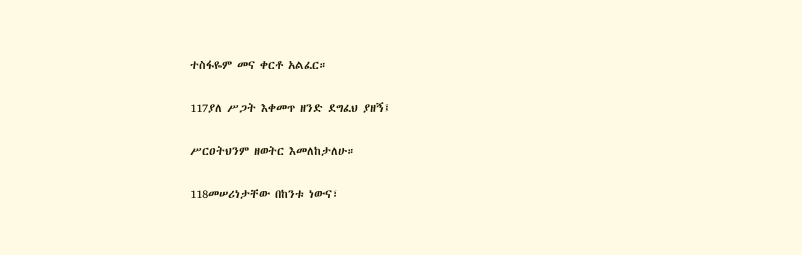ተስፋዬም መና ቀርቶ አልፈር።

117ያለ ሥጋት እቀመጥ ዘንድ ደግፈህ ያዘኝ፤

ሥርዐትህንም ዘወትር እመለከታለሁ።

118መሠሪነታቸው በከንቱ ነውና፣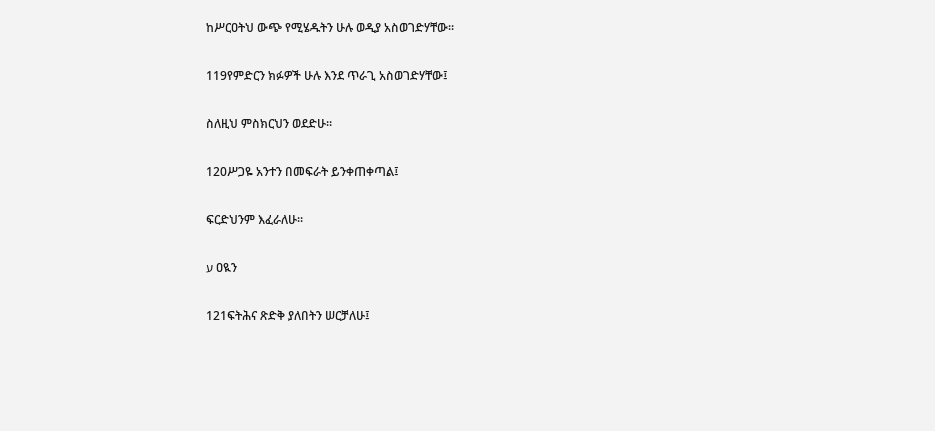ከሥርዐትህ ውጭ የሚሄዱትን ሁሉ ወዲያ አስወገድሃቸው።

119የምድርን ክፉዎች ሁሉ እንደ ጥራጊ አስወገድሃቸው፤

ስለዚህ ምስክርህን ወደድሁ።

120ሥጋዬ አንተን በመፍራት ይንቀጠቀጣል፤

ፍርድህንም እፈራለሁ።

ע ዐዪን

121ፍትሕና ጽድቅ ያለበትን ሠርቻለሁ፤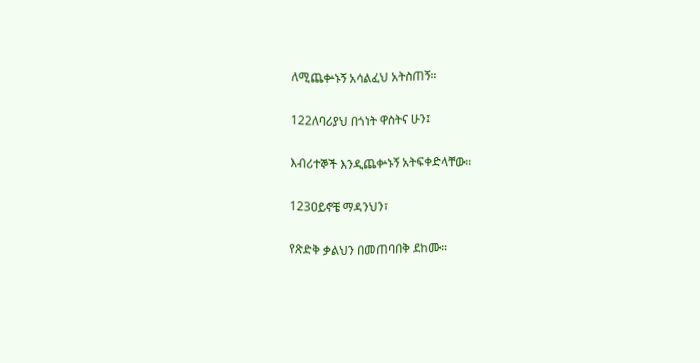ለሚጨቍኑኝ አሳልፈህ አትስጠኝ።

122ለባሪያህ በጎነት ዋስትና ሁን፤

እብሪተኞች እንዲጨቍኑኝ አትፍቀድላቸው።

123ዐይኖቼ ማዳንህን፣

የጽድቅ ቃልህን በመጠባበቅ ደከሙ።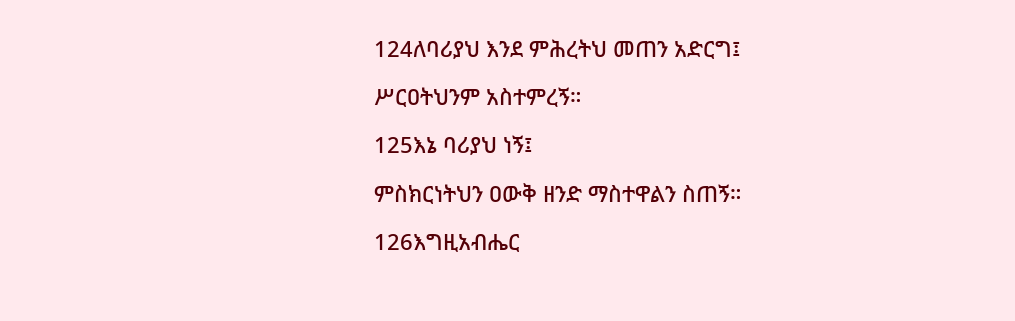124ለባሪያህ እንደ ምሕረትህ መጠን አድርግ፤

ሥርዐትህንም አስተምረኝ።

125እኔ ባሪያህ ነኝ፤

ምስክርነትህን ዐውቅ ዘንድ ማስተዋልን ስጠኝ።

126እግዚአብሔር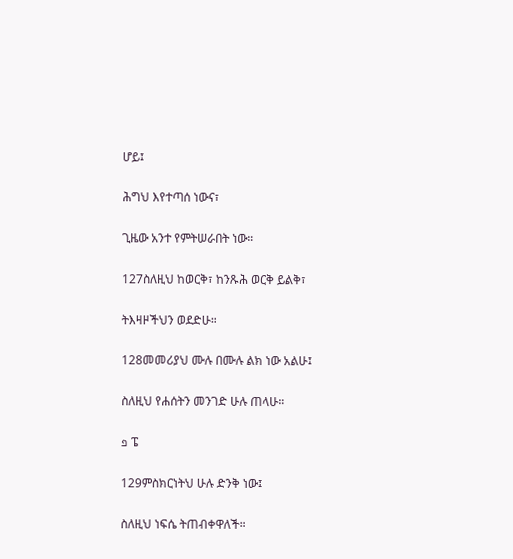ሆይ፤

ሕግህ እየተጣሰ ነውና፣

ጊዜው አንተ የምትሠራበት ነው።

127ስለዚህ ከወርቅ፣ ከንጹሕ ወርቅ ይልቅ፣

ትእዛዞችህን ወደድሁ።

128መመሪያህ ሙሉ በሙሉ ልክ ነው አልሁ፤

ስለዚህ የሐሰትን መንገድ ሁሉ ጠላሁ።

פ ፔ

129ምስክርነትህ ሁሉ ድንቅ ነው፤

ስለዚህ ነፍሴ ትጠብቀዋለች።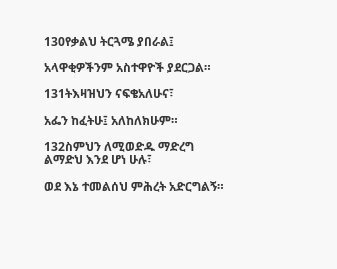130የቃልህ ትርጓሜ ያበራል፤

አላዋቂዎችንም አስተዋዮች ያደርጋል።

131ትእዛዝህን ናፍቄአለሁና፣

አፌን ከፈትሁ፤ አለከለክሁም።

132ስምህን ለሚወድዱ ማድረግ ልማድህ እንደ ሆነ ሁሉ፣

ወደ እኔ ተመልሰህ ምሕረት አድርግልኝ።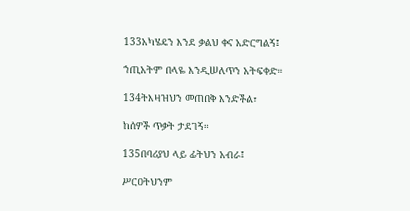133አካሄዴን እንደ ቃልህ ቀና አድርግልኝ፤

ኀጢአትም በላዬ እንዲሠለጥን አትፍቀድ።

134ትእዛዝህን መጠበቅ እንድችል፣

ከሰዎች ጥቃት ታደገኝ።

135በባሪያህ ላይ ፊትህን አብራ፤

ሥርዐትህንም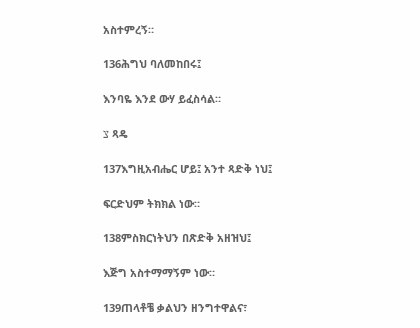አስተምረኝ።

136ሕግህ ባለመከበሩ፤

እንባዬ እንደ ውሃ ይፈስሳል።

צ ጻዴ

137እግዚአብሔር ሆይ፤ አንተ ጻድቅ ነህ፤

ፍርድህም ትክክል ነው።

138ምስክርነትህን በጽድቅ አዘዝህ፤

እጅግ አስተማማኝም ነው።

139ጠላቶቼ ቃልህን ዘንግተዋልና፣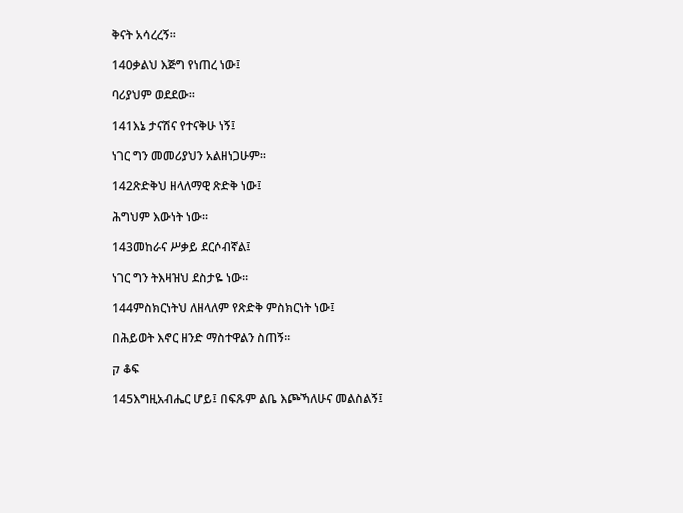ቅናት አሳረረኝ።

140ቃልህ እጅግ የነጠረ ነው፤

ባሪያህም ወደደው።

141እኔ ታናሽና የተናቅሁ ነኝ፤

ነገር ግን መመሪያህን አልዘነጋሁም።

142ጽድቅህ ዘላለማዊ ጽድቅ ነው፤

ሕግህም እውነት ነው።

143መከራና ሥቃይ ደርሶብኛል፤

ነገር ግን ትእዛዝህ ደስታዬ ነው።

144ምስክርነትህ ለዘላለም የጽድቅ ምስክርነት ነው፤

በሕይወት እኖር ዘንድ ማስተዋልን ስጠኝ።

ק ቆፍ

145እግዚአብሔር ሆይ፤ በፍጹም ልቤ እጮኻለሁና መልስልኝ፤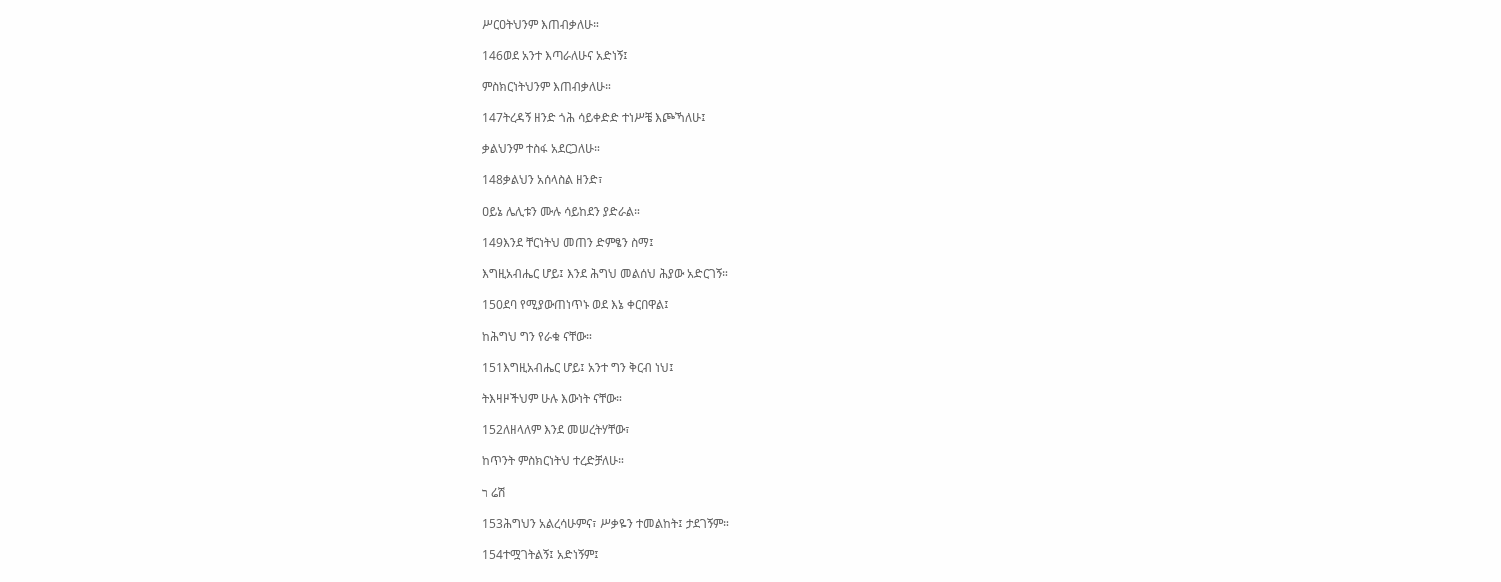ሥርዐትህንም እጠብቃለሁ።

146ወደ አንተ እጣራለሁና አድነኝ፤

ምስክርነትህንም እጠብቃለሁ።

147ትረዳኝ ዘንድ ጎሕ ሳይቀድድ ተነሥቼ እጮኻለሁ፤

ቃልህንም ተስፋ አደርጋለሁ።

148ቃልህን አሰላስል ዘንድ፣

ዐይኔ ሌሊቱን ሙሉ ሳይከደን ያድራል።

149እንደ ቸርነትህ መጠን ድምፄን ስማ፤

እግዚአብሔር ሆይ፤ እንደ ሕግህ መልሰህ ሕያው አድርገኝ።

150ደባ የሚያውጠነጥኑ ወደ እኔ ቀርበዋል፤

ከሕግህ ግን የራቁ ናቸው።

151እግዚአብሔር ሆይ፤ አንተ ግን ቅርብ ነህ፤

ትእዛዞችህም ሁሉ እውነት ናቸው።

152ለዘላለም እንደ መሠረትሃቸው፣

ከጥንት ምስክርነትህ ተረድቻለሁ።

ר ሬሽ

153ሕግህን አልረሳሁምና፣ ሥቃዬን ተመልከት፤ ታደገኝም።

154ተሟገትልኝ፤ አድነኝም፤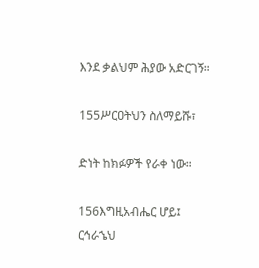እንደ ቃልህም ሕያው አድርገኝ።

155ሥርዐትህን ስለማይሹ፣

ድነት ከክፉዎች የራቀ ነው።

156እግዚአብሔር ሆይ፤ ርኅራኄህ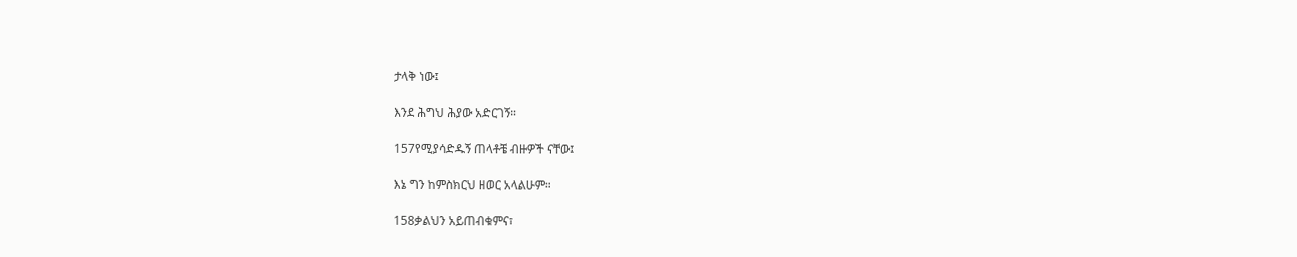ታላቅ ነው፤

እንደ ሕግህ ሕያው አድርገኝ።

157የሚያሳድዱኝ ጠላቶቼ ብዙዎች ናቸው፤

እኔ ግን ከምስክርህ ዘወር አላልሁም።

158ቃልህን አይጠብቁምና፣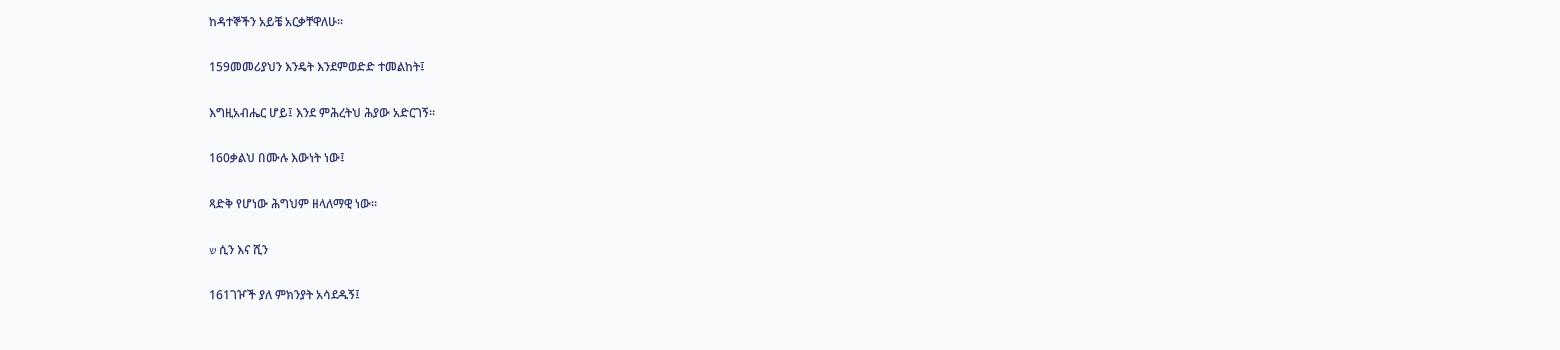ከዳተኞችን አይቼ አርቃቸዋለሁ።

159መመሪያህን እንዴት እንደምወድድ ተመልከት፤

እግዚአብሔር ሆይ፤ እንደ ምሕረትህ ሕያው አድርገኝ።

160ቃልህ በሙሉ እውነት ነው፤

ጻድቅ የሆነው ሕግህም ዘላለማዊ ነው።

ש ሲን እና ሺን

161ገዦች ያለ ምክንያት አሳደዱኝ፤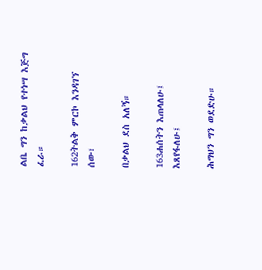ልቤ ግን ከቃልህ የተነሣ እጅግ ፈራ።

162ትልቅ ምርኮ እንዳገኘ ሰው፣

በቃልህ ደስ አለኝ።

163ሐሰትን እጠላለሁ፤ እጸየፋለሁ፤

ሕግህን ግን ወደድሁ።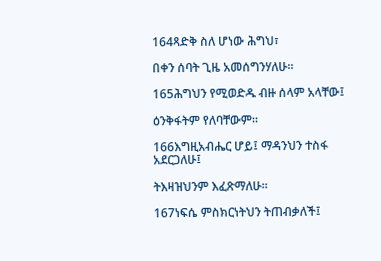164ጻድቅ ስለ ሆነው ሕግህ፣

በቀን ሰባት ጊዜ አመሰግንሃለሁ።

165ሕግህን የሚወድዱ ብዙ ሰላም አላቸው፤

ዕንቅፋትም የለባቸውም።

166እግዚአብሔር ሆይ፤ ማዳንህን ተስፋ አደርጋለሁ፤

ትእዛዝህንም እፈጽማለሁ።

167ነፍሴ ምስክርነትህን ትጠብቃለች፤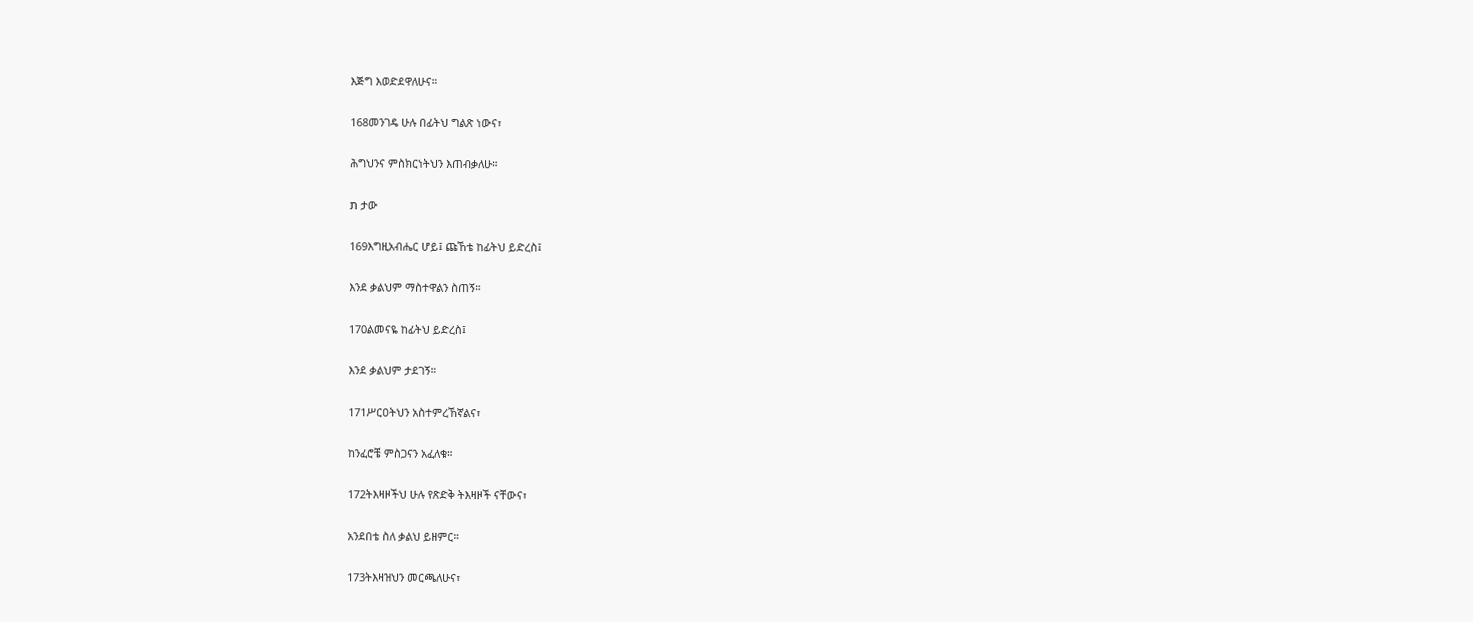እጅግ እወድደዋለሁና።

168መንገዴ ሁሉ በፊትህ ግልጽ ነውና፣

ሕግህንና ምስክርነትህን እጠብቃለሁ።

ת ታው

169እግዚአብሔር ሆይ፤ ጩኸቴ ከፊትህ ይድረስ፤

እንደ ቃልህም ማስተዋልን ስጠኝ።

170ልመናዬ ከፊትህ ይድረስ፤

እንደ ቃልህም ታደገኝ።

171ሥርዐትህን አስተምረኸኛልና፣

ከንፈሮቼ ምስጋናን አፈለቁ።

172ትእዛዞችህ ሁሉ የጽድቅ ትእዛዞች ናቸውና፣

አንደበቴ ስለ ቃልህ ይዘምር።

173ትእዛዝህን መርጫለሁና፣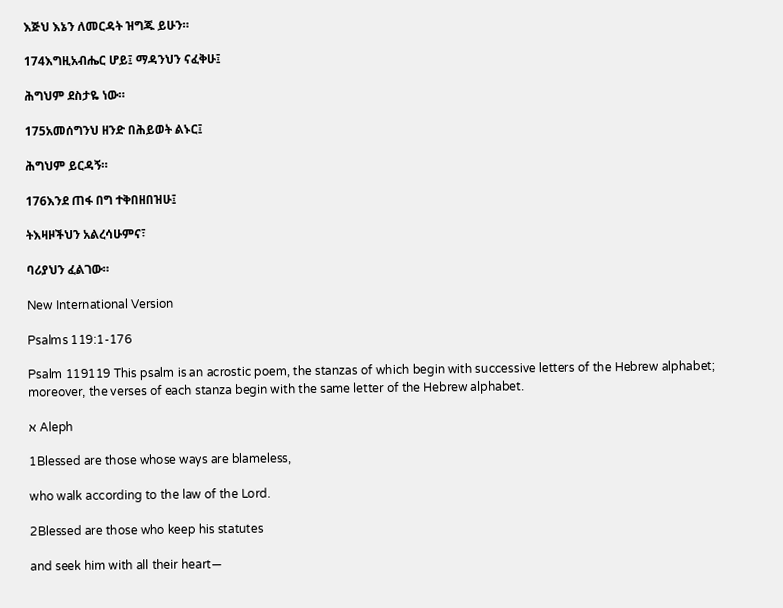እጅህ እኔን ለመርዳት ዝግጁ ይሁን።

174እግዚአብሔር ሆይ፤ ማዳንህን ናፈቅሁ፤

ሕግህም ደስታዬ ነው።

175አመሰግንህ ዘንድ በሕይወት ልኑር፤

ሕግህም ይርዳኝ።

176እንደ ጠፋ በግ ተቅበዘበዝሁ፤

ትእዛዞችህን አልረሳሁምና፣

ባሪያህን ፈልገው።

New International Version

Psalms 119:1-176

Psalm 119119 This psalm is an acrostic poem, the stanzas of which begin with successive letters of the Hebrew alphabet; moreover, the verses of each stanza begin with the same letter of the Hebrew alphabet.

א Aleph

1Blessed are those whose ways are blameless,

who walk according to the law of the Lord.

2Blessed are those who keep his statutes

and seek him with all their heart—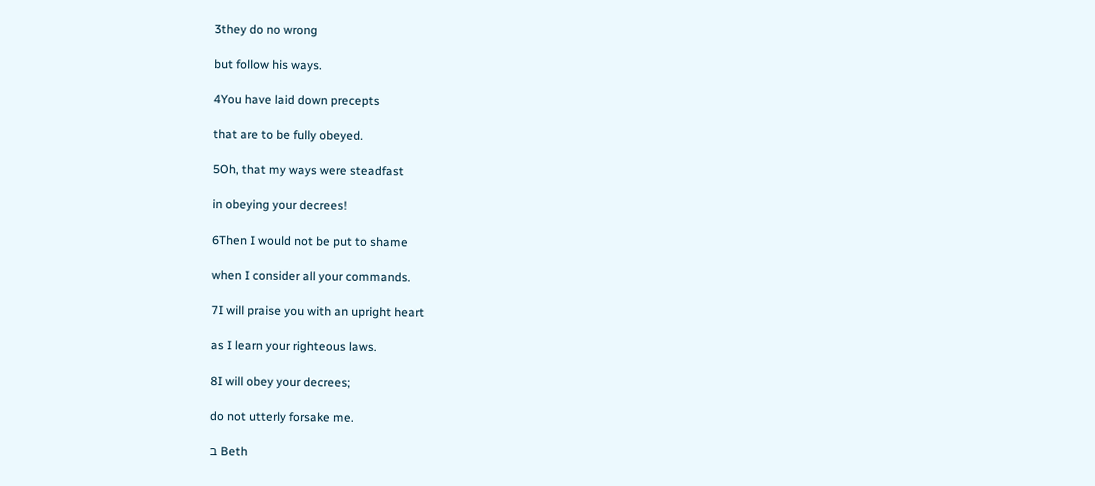3they do no wrong

but follow his ways.

4You have laid down precepts

that are to be fully obeyed.

5Oh, that my ways were steadfast

in obeying your decrees!

6Then I would not be put to shame

when I consider all your commands.

7I will praise you with an upright heart

as I learn your righteous laws.

8I will obey your decrees;

do not utterly forsake me.

ב Beth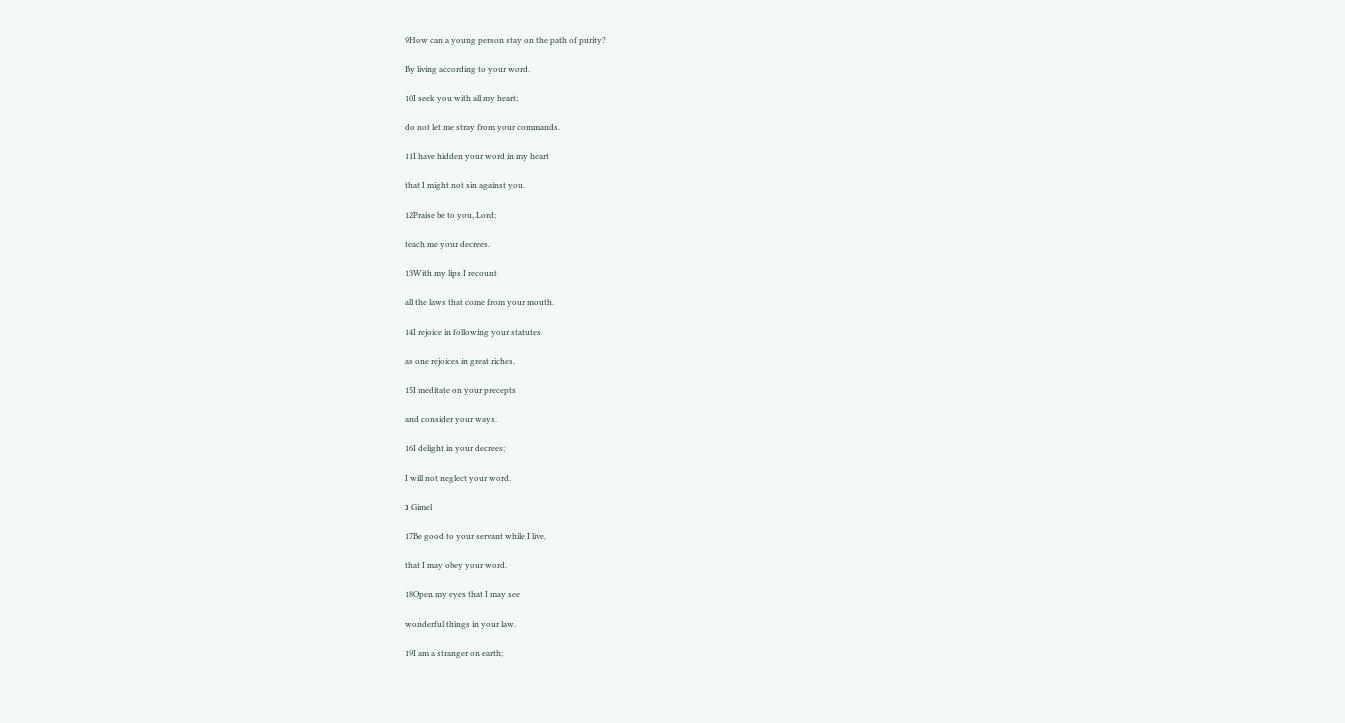9How can a young person stay on the path of purity?

By living according to your word.

10I seek you with all my heart;

do not let me stray from your commands.

11I have hidden your word in my heart

that I might not sin against you.

12Praise be to you, Lord;

teach me your decrees.

13With my lips I recount

all the laws that come from your mouth.

14I rejoice in following your statutes

as one rejoices in great riches.

15I meditate on your precepts

and consider your ways.

16I delight in your decrees;

I will not neglect your word.

ג Gimel

17Be good to your servant while I live,

that I may obey your word.

18Open my eyes that I may see

wonderful things in your law.

19I am a stranger on earth;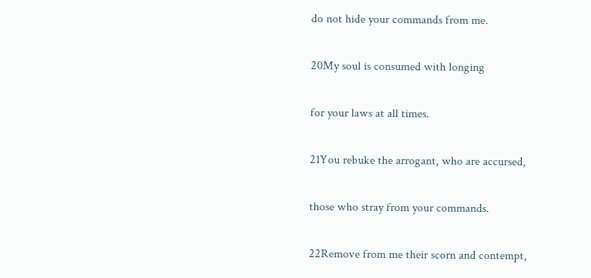do not hide your commands from me.

20My soul is consumed with longing

for your laws at all times.

21You rebuke the arrogant, who are accursed,

those who stray from your commands.

22Remove from me their scorn and contempt,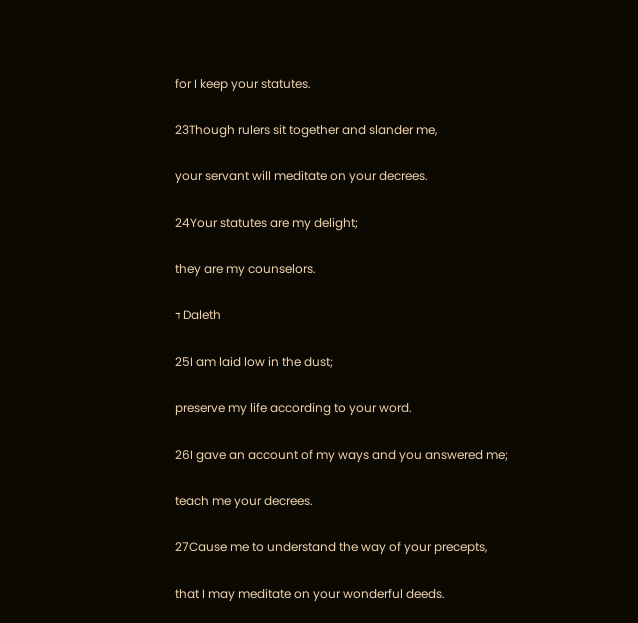for I keep your statutes.

23Though rulers sit together and slander me,

your servant will meditate on your decrees.

24Your statutes are my delight;

they are my counselors.

ד Daleth

25I am laid low in the dust;

preserve my life according to your word.

26I gave an account of my ways and you answered me;

teach me your decrees.

27Cause me to understand the way of your precepts,

that I may meditate on your wonderful deeds.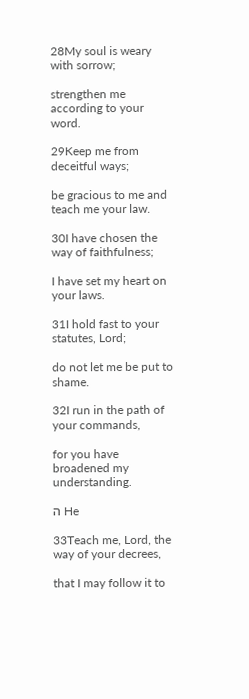28My soul is weary with sorrow;

strengthen me according to your word.

29Keep me from deceitful ways;

be gracious to me and teach me your law.

30I have chosen the way of faithfulness;

I have set my heart on your laws.

31I hold fast to your statutes, Lord;

do not let me be put to shame.

32I run in the path of your commands,

for you have broadened my understanding.

ה He

33Teach me, Lord, the way of your decrees,

that I may follow it to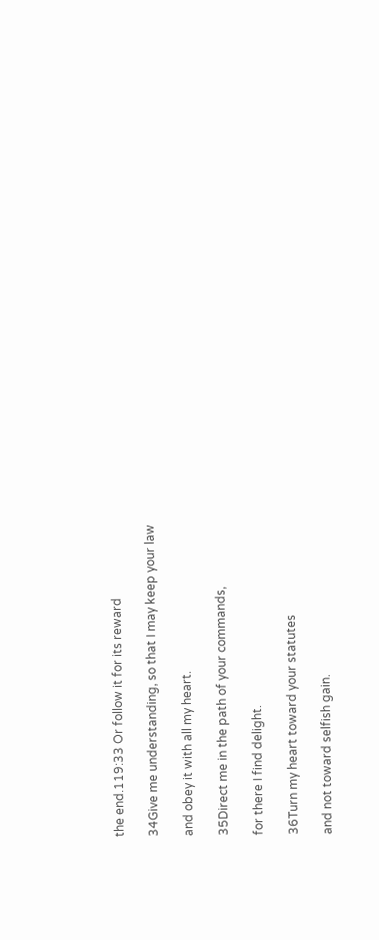the end.119:33 Or follow it for its reward

34Give me understanding, so that I may keep your law

and obey it with all my heart.

35Direct me in the path of your commands,

for there I find delight.

36Turn my heart toward your statutes

and not toward selfish gain.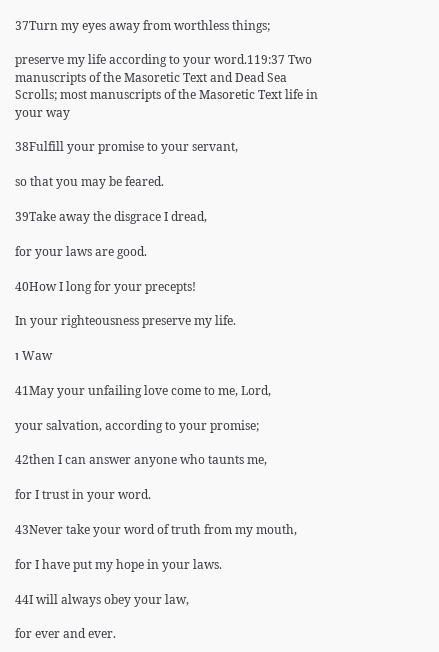37Turn my eyes away from worthless things;

preserve my life according to your word.119:37 Two manuscripts of the Masoretic Text and Dead Sea Scrolls; most manuscripts of the Masoretic Text life in your way

38Fulfill your promise to your servant,

so that you may be feared.

39Take away the disgrace I dread,

for your laws are good.

40How I long for your precepts!

In your righteousness preserve my life.

ו Waw

41May your unfailing love come to me, Lord,

your salvation, according to your promise;

42then I can answer anyone who taunts me,

for I trust in your word.

43Never take your word of truth from my mouth,

for I have put my hope in your laws.

44I will always obey your law,

for ever and ever.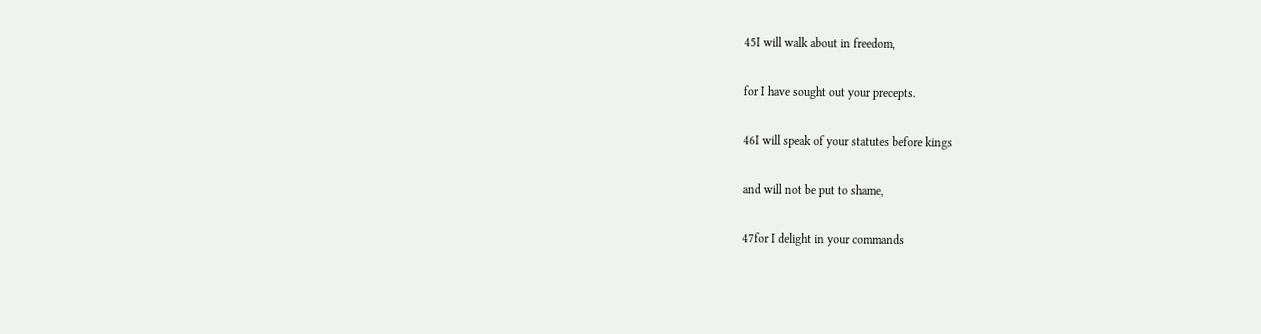45I will walk about in freedom,

for I have sought out your precepts.

46I will speak of your statutes before kings

and will not be put to shame,

47for I delight in your commands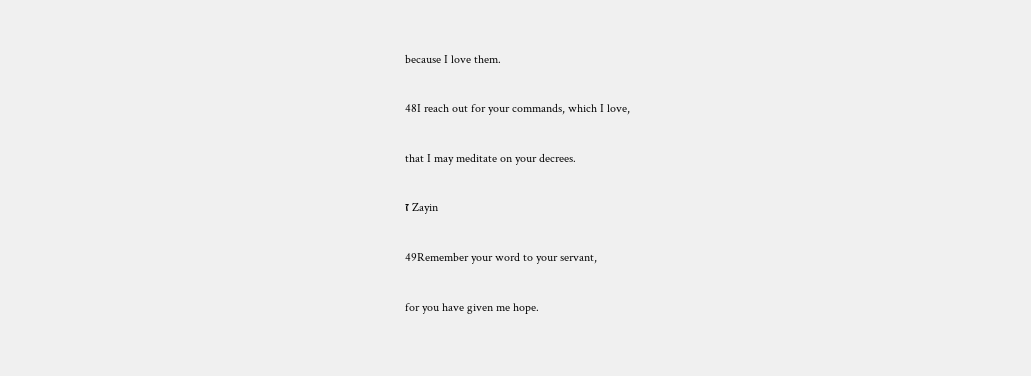because I love them.

48I reach out for your commands, which I love,

that I may meditate on your decrees.

ז Zayin

49Remember your word to your servant,

for you have given me hope.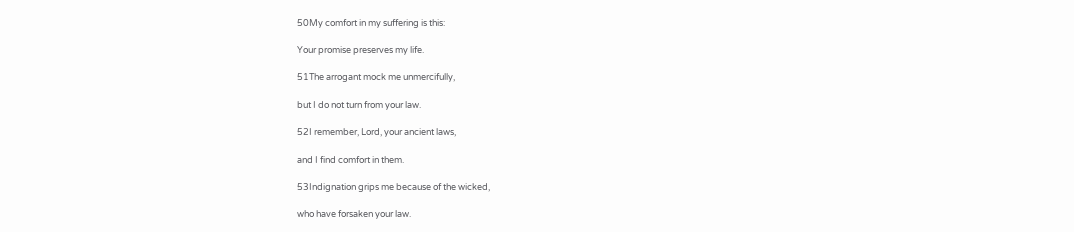50My comfort in my suffering is this:

Your promise preserves my life.

51The arrogant mock me unmercifully,

but I do not turn from your law.

52I remember, Lord, your ancient laws,

and I find comfort in them.

53Indignation grips me because of the wicked,

who have forsaken your law.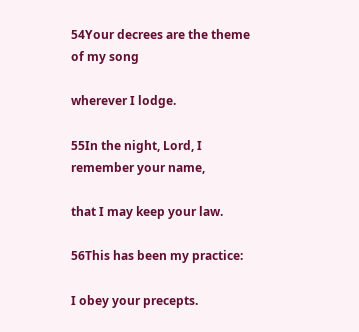54Your decrees are the theme of my song

wherever I lodge.

55In the night, Lord, I remember your name,

that I may keep your law.

56This has been my practice:

I obey your precepts.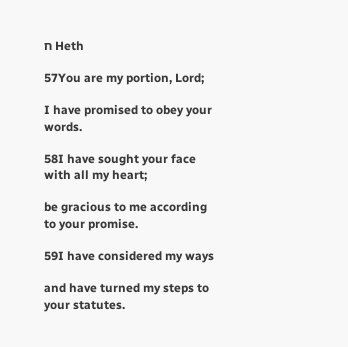ח Heth

57You are my portion, Lord;

I have promised to obey your words.

58I have sought your face with all my heart;

be gracious to me according to your promise.

59I have considered my ways

and have turned my steps to your statutes.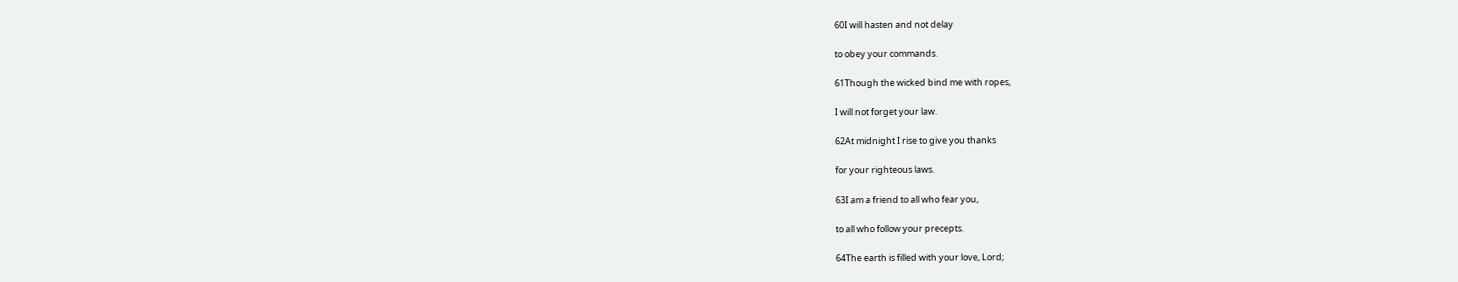60I will hasten and not delay

to obey your commands.

61Though the wicked bind me with ropes,

I will not forget your law.

62At midnight I rise to give you thanks

for your righteous laws.

63I am a friend to all who fear you,

to all who follow your precepts.

64The earth is filled with your love, Lord;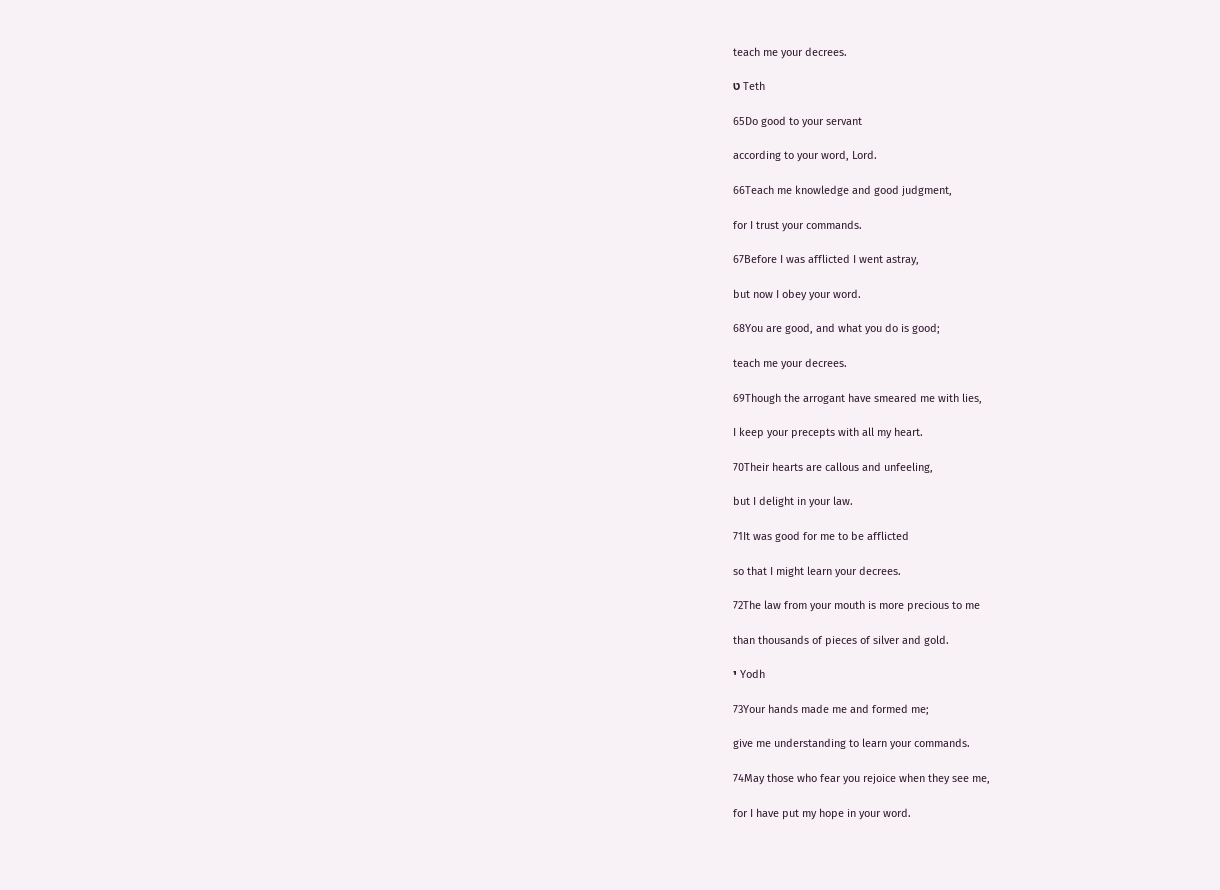teach me your decrees.

ט Teth

65Do good to your servant

according to your word, Lord.

66Teach me knowledge and good judgment,

for I trust your commands.

67Before I was afflicted I went astray,

but now I obey your word.

68You are good, and what you do is good;

teach me your decrees.

69Though the arrogant have smeared me with lies,

I keep your precepts with all my heart.

70Their hearts are callous and unfeeling,

but I delight in your law.

71It was good for me to be afflicted

so that I might learn your decrees.

72The law from your mouth is more precious to me

than thousands of pieces of silver and gold.

י Yodh

73Your hands made me and formed me;

give me understanding to learn your commands.

74May those who fear you rejoice when they see me,

for I have put my hope in your word.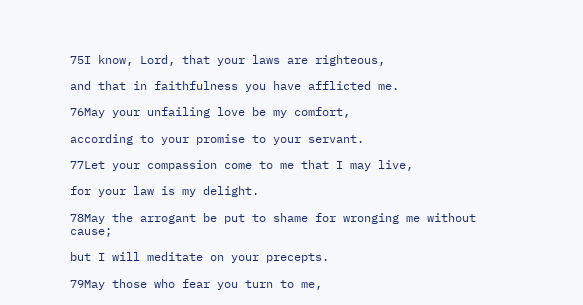75I know, Lord, that your laws are righteous,

and that in faithfulness you have afflicted me.

76May your unfailing love be my comfort,

according to your promise to your servant.

77Let your compassion come to me that I may live,

for your law is my delight.

78May the arrogant be put to shame for wronging me without cause;

but I will meditate on your precepts.

79May those who fear you turn to me,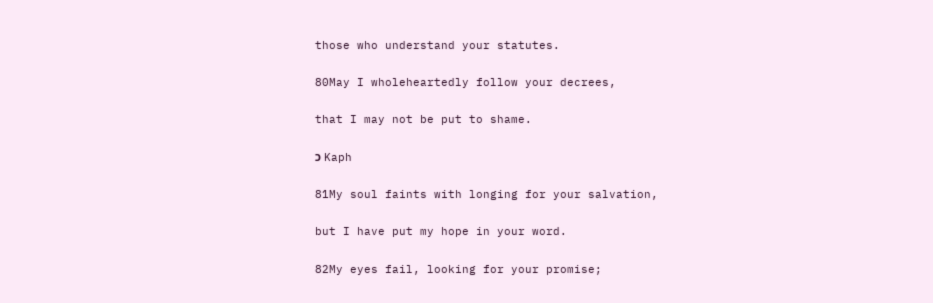those who understand your statutes.

80May I wholeheartedly follow your decrees,

that I may not be put to shame.

כ Kaph

81My soul faints with longing for your salvation,

but I have put my hope in your word.

82My eyes fail, looking for your promise;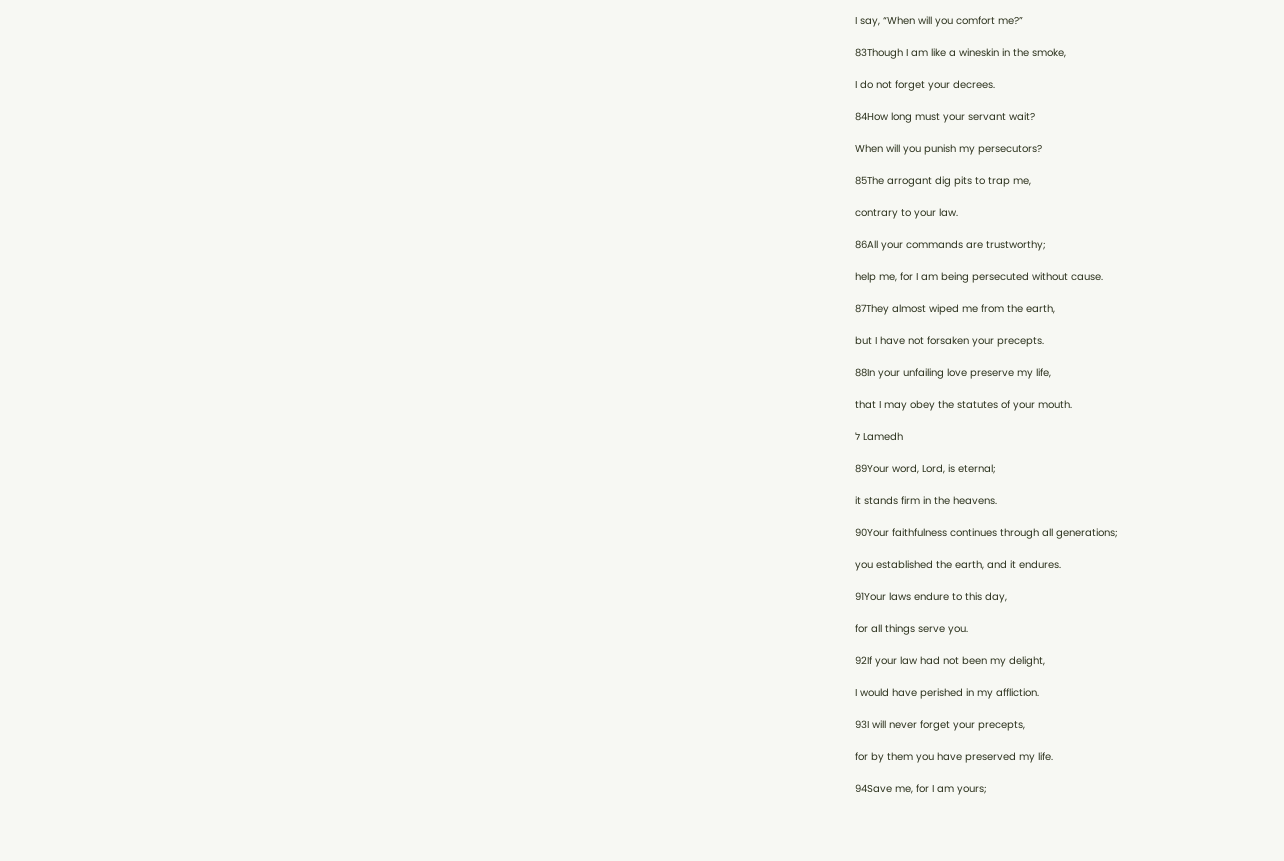I say, “When will you comfort me?”

83Though I am like a wineskin in the smoke,

I do not forget your decrees.

84How long must your servant wait?

When will you punish my persecutors?

85The arrogant dig pits to trap me,

contrary to your law.

86All your commands are trustworthy;

help me, for I am being persecuted without cause.

87They almost wiped me from the earth,

but I have not forsaken your precepts.

88In your unfailing love preserve my life,

that I may obey the statutes of your mouth.

ל Lamedh

89Your word, Lord, is eternal;

it stands firm in the heavens.

90Your faithfulness continues through all generations;

you established the earth, and it endures.

91Your laws endure to this day,

for all things serve you.

92If your law had not been my delight,

I would have perished in my affliction.

93I will never forget your precepts,

for by them you have preserved my life.

94Save me, for I am yours;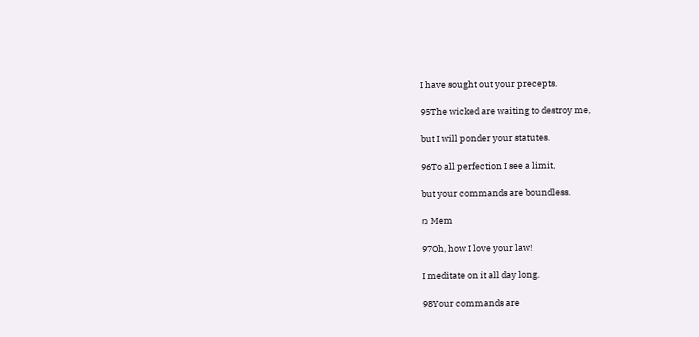I have sought out your precepts.

95The wicked are waiting to destroy me,

but I will ponder your statutes.

96To all perfection I see a limit,

but your commands are boundless.

מ Mem

97Oh, how I love your law!

I meditate on it all day long.

98Your commands are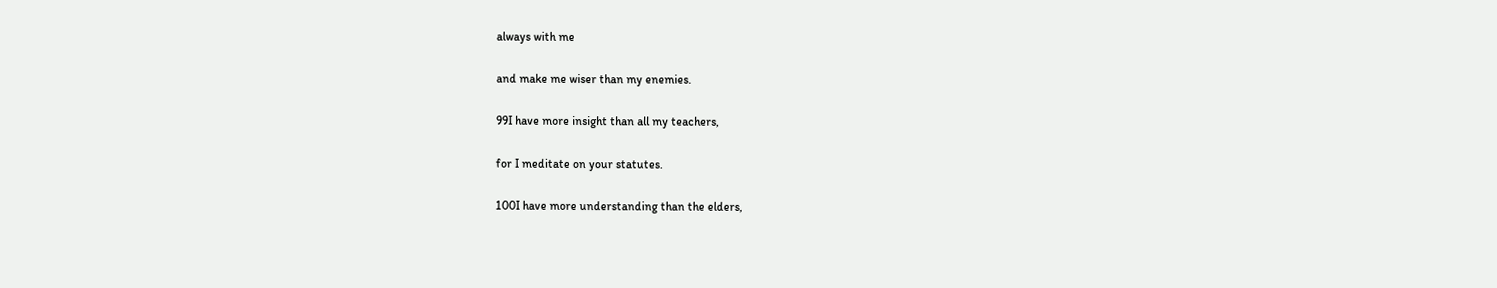always with me

and make me wiser than my enemies.

99I have more insight than all my teachers,

for I meditate on your statutes.

100I have more understanding than the elders,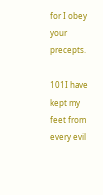for I obey your precepts.

101I have kept my feet from every evil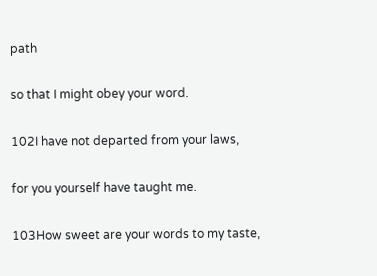path

so that I might obey your word.

102I have not departed from your laws,

for you yourself have taught me.

103How sweet are your words to my taste,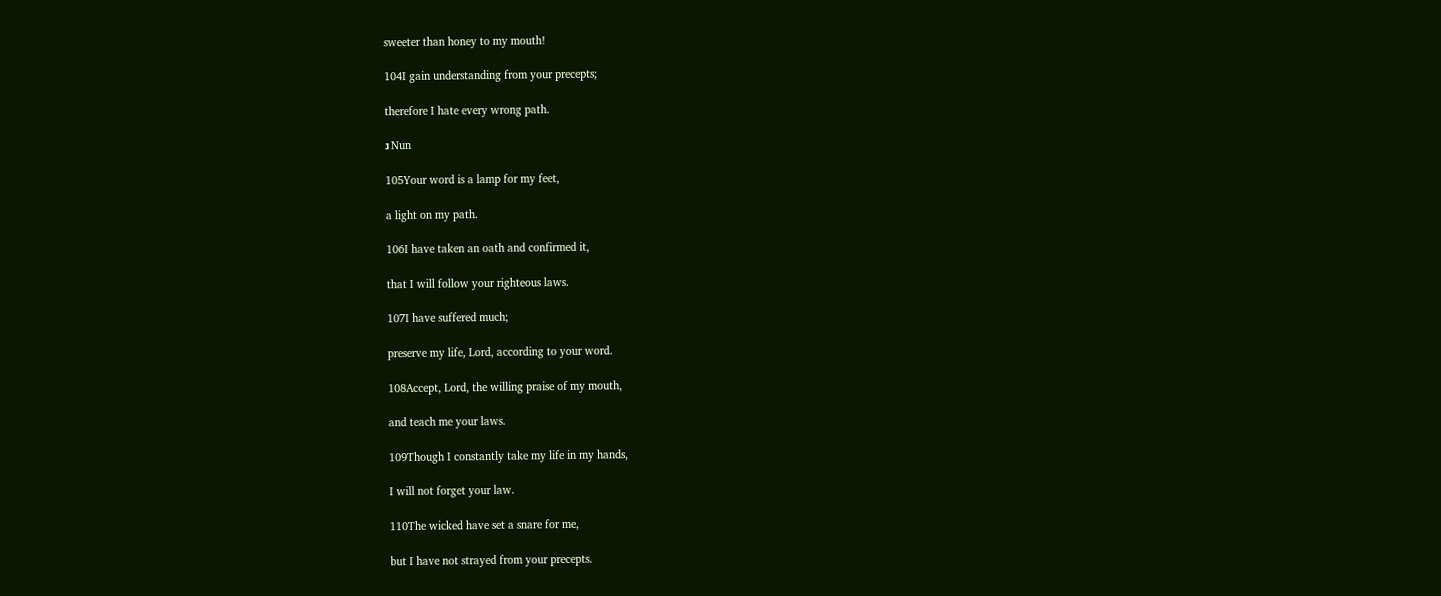sweeter than honey to my mouth!

104I gain understanding from your precepts;

therefore I hate every wrong path.

נ Nun

105Your word is a lamp for my feet,

a light on my path.

106I have taken an oath and confirmed it,

that I will follow your righteous laws.

107I have suffered much;

preserve my life, Lord, according to your word.

108Accept, Lord, the willing praise of my mouth,

and teach me your laws.

109Though I constantly take my life in my hands,

I will not forget your law.

110The wicked have set a snare for me,

but I have not strayed from your precepts.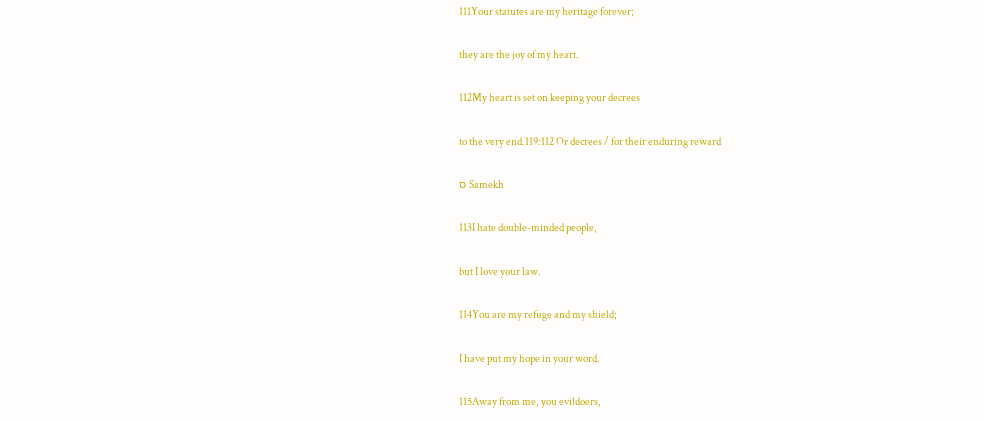111Your statutes are my heritage forever;

they are the joy of my heart.

112My heart is set on keeping your decrees

to the very end.119:112 Or decrees / for their enduring reward

ס Samekh

113I hate double-minded people,

but I love your law.

114You are my refuge and my shield;

I have put my hope in your word.

115Away from me, you evildoers,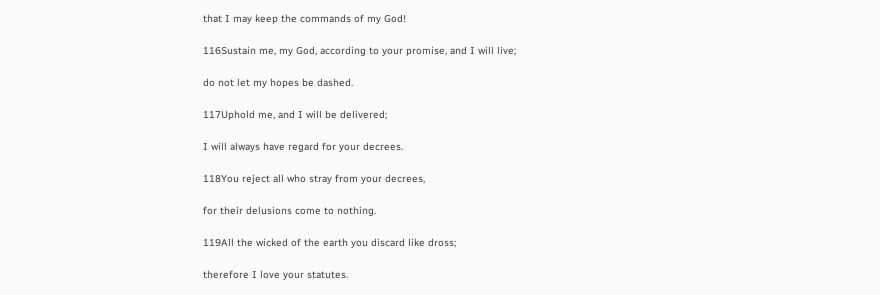that I may keep the commands of my God!

116Sustain me, my God, according to your promise, and I will live;

do not let my hopes be dashed.

117Uphold me, and I will be delivered;

I will always have regard for your decrees.

118You reject all who stray from your decrees,

for their delusions come to nothing.

119All the wicked of the earth you discard like dross;

therefore I love your statutes.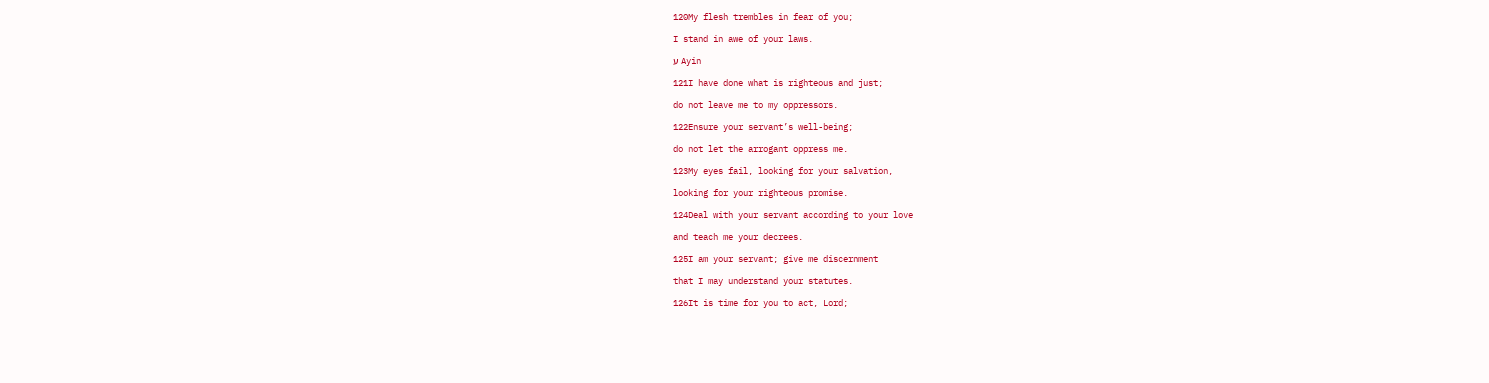120My flesh trembles in fear of you;

I stand in awe of your laws.

ע Ayin

121I have done what is righteous and just;

do not leave me to my oppressors.

122Ensure your servant’s well-being;

do not let the arrogant oppress me.

123My eyes fail, looking for your salvation,

looking for your righteous promise.

124Deal with your servant according to your love

and teach me your decrees.

125I am your servant; give me discernment

that I may understand your statutes.

126It is time for you to act, Lord;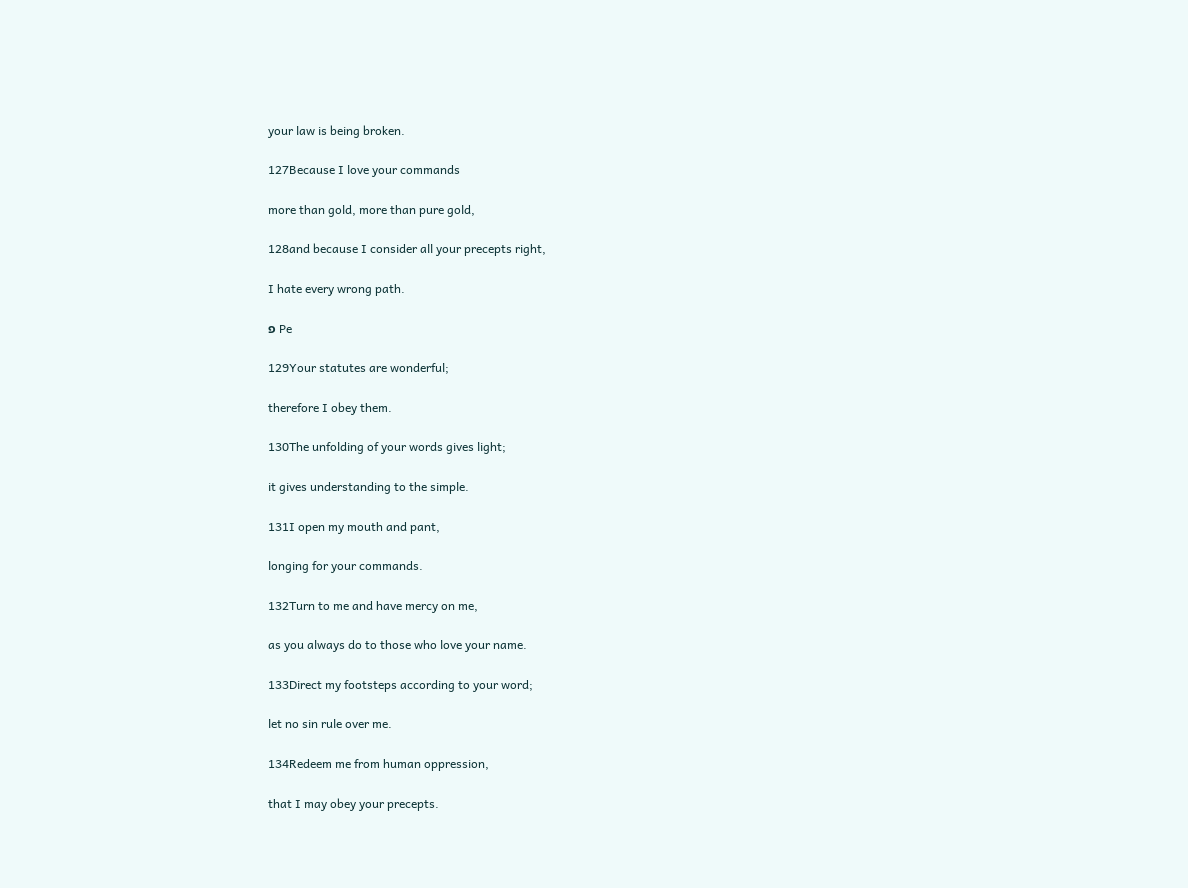your law is being broken.

127Because I love your commands

more than gold, more than pure gold,

128and because I consider all your precepts right,

I hate every wrong path.

פ Pe

129Your statutes are wonderful;

therefore I obey them.

130The unfolding of your words gives light;

it gives understanding to the simple.

131I open my mouth and pant,

longing for your commands.

132Turn to me and have mercy on me,

as you always do to those who love your name.

133Direct my footsteps according to your word;

let no sin rule over me.

134Redeem me from human oppression,

that I may obey your precepts.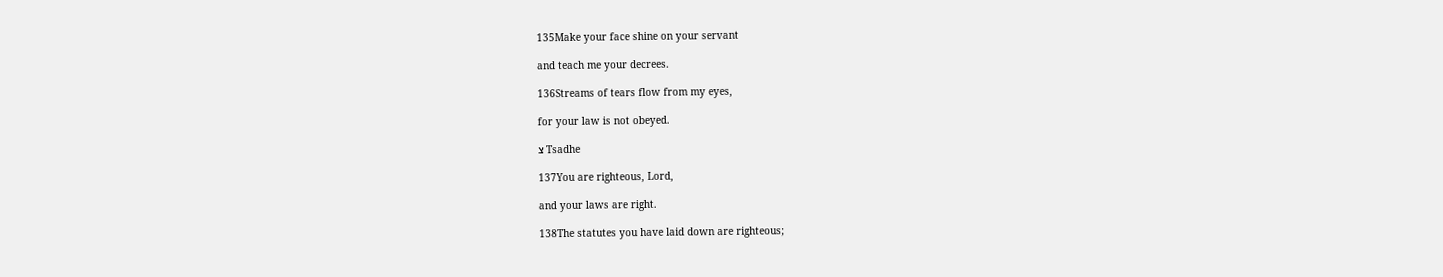135Make your face shine on your servant

and teach me your decrees.

136Streams of tears flow from my eyes,

for your law is not obeyed.

צ Tsadhe

137You are righteous, Lord,

and your laws are right.

138The statutes you have laid down are righteous;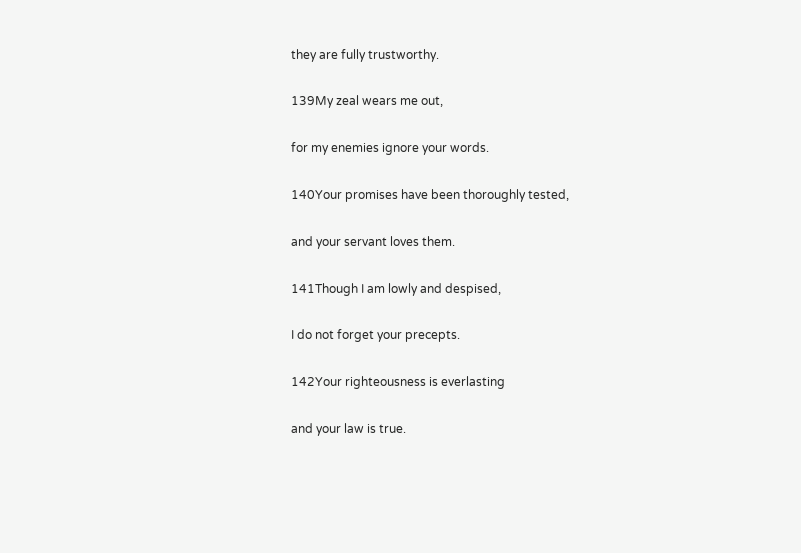they are fully trustworthy.

139My zeal wears me out,

for my enemies ignore your words.

140Your promises have been thoroughly tested,

and your servant loves them.

141Though I am lowly and despised,

I do not forget your precepts.

142Your righteousness is everlasting

and your law is true.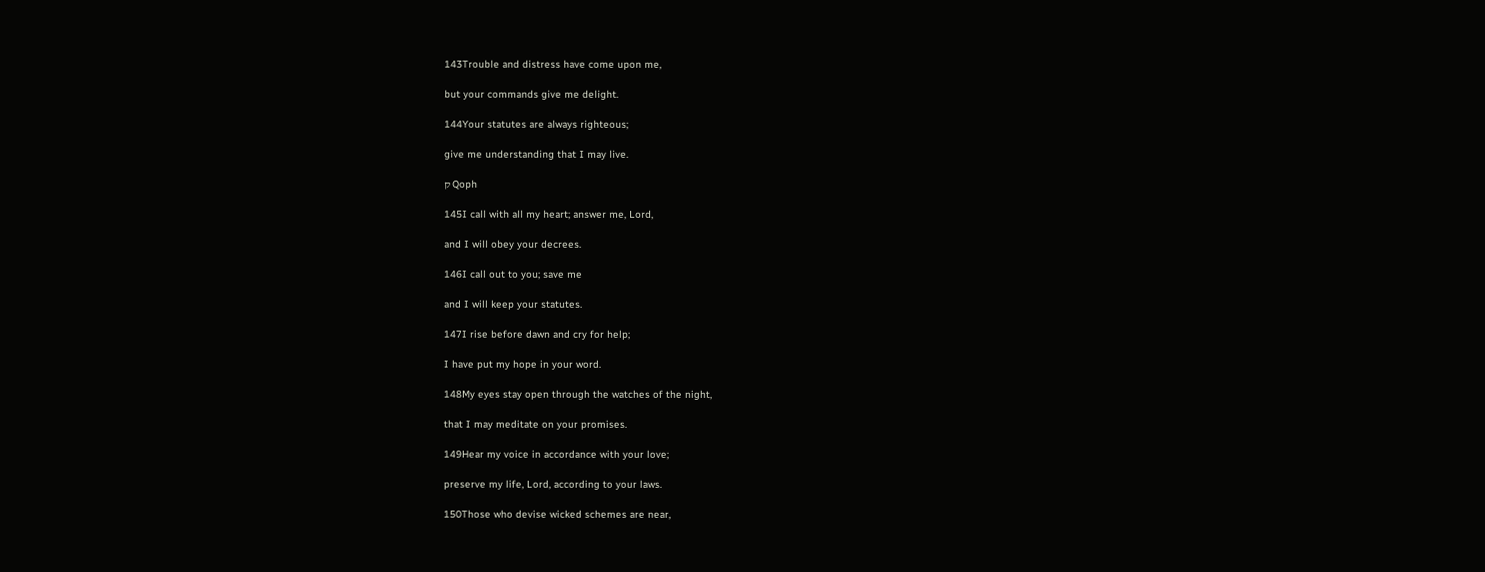143Trouble and distress have come upon me,

but your commands give me delight.

144Your statutes are always righteous;

give me understanding that I may live.

ק Qoph

145I call with all my heart; answer me, Lord,

and I will obey your decrees.

146I call out to you; save me

and I will keep your statutes.

147I rise before dawn and cry for help;

I have put my hope in your word.

148My eyes stay open through the watches of the night,

that I may meditate on your promises.

149Hear my voice in accordance with your love;

preserve my life, Lord, according to your laws.

150Those who devise wicked schemes are near,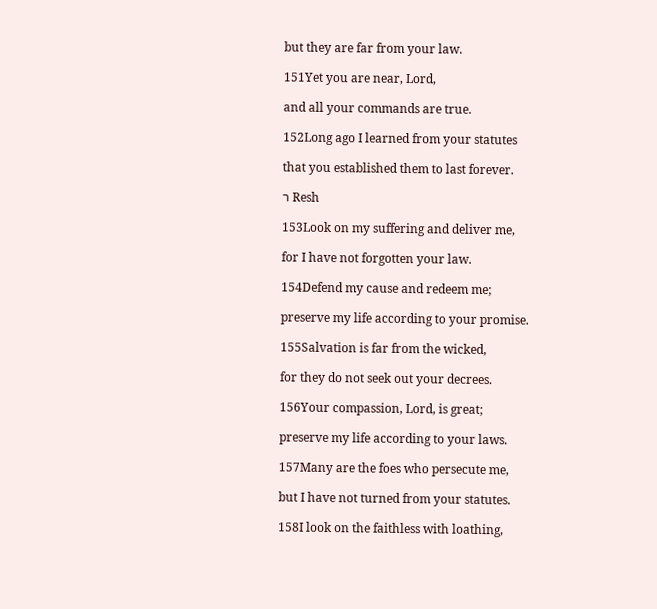but they are far from your law.

151Yet you are near, Lord,

and all your commands are true.

152Long ago I learned from your statutes

that you established them to last forever.

ר Resh

153Look on my suffering and deliver me,

for I have not forgotten your law.

154Defend my cause and redeem me;

preserve my life according to your promise.

155Salvation is far from the wicked,

for they do not seek out your decrees.

156Your compassion, Lord, is great;

preserve my life according to your laws.

157Many are the foes who persecute me,

but I have not turned from your statutes.

158I look on the faithless with loathing,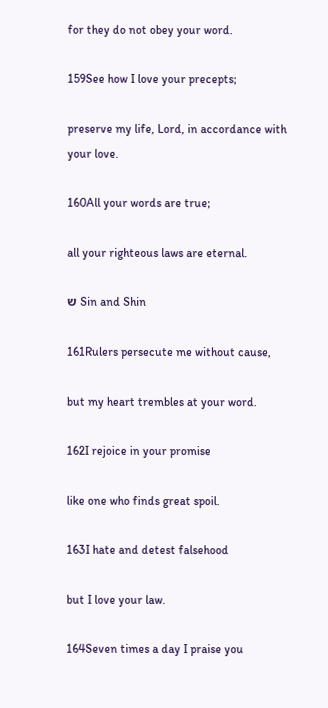for they do not obey your word.

159See how I love your precepts;

preserve my life, Lord, in accordance with your love.

160All your words are true;

all your righteous laws are eternal.

ש Sin and Shin

161Rulers persecute me without cause,

but my heart trembles at your word.

162I rejoice in your promise

like one who finds great spoil.

163I hate and detest falsehood

but I love your law.

164Seven times a day I praise you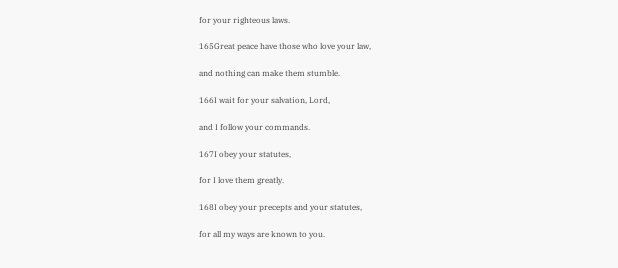for your righteous laws.

165Great peace have those who love your law,

and nothing can make them stumble.

166I wait for your salvation, Lord,

and I follow your commands.

167I obey your statutes,

for I love them greatly.

168I obey your precepts and your statutes,

for all my ways are known to you.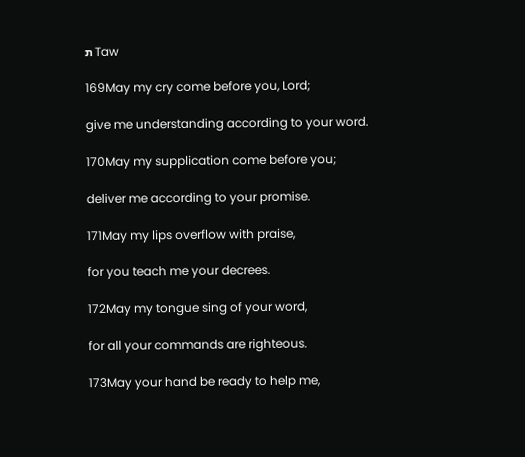ת Taw

169May my cry come before you, Lord;

give me understanding according to your word.

170May my supplication come before you;

deliver me according to your promise.

171May my lips overflow with praise,

for you teach me your decrees.

172May my tongue sing of your word,

for all your commands are righteous.

173May your hand be ready to help me,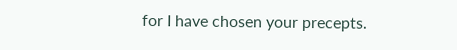for I have chosen your precepts.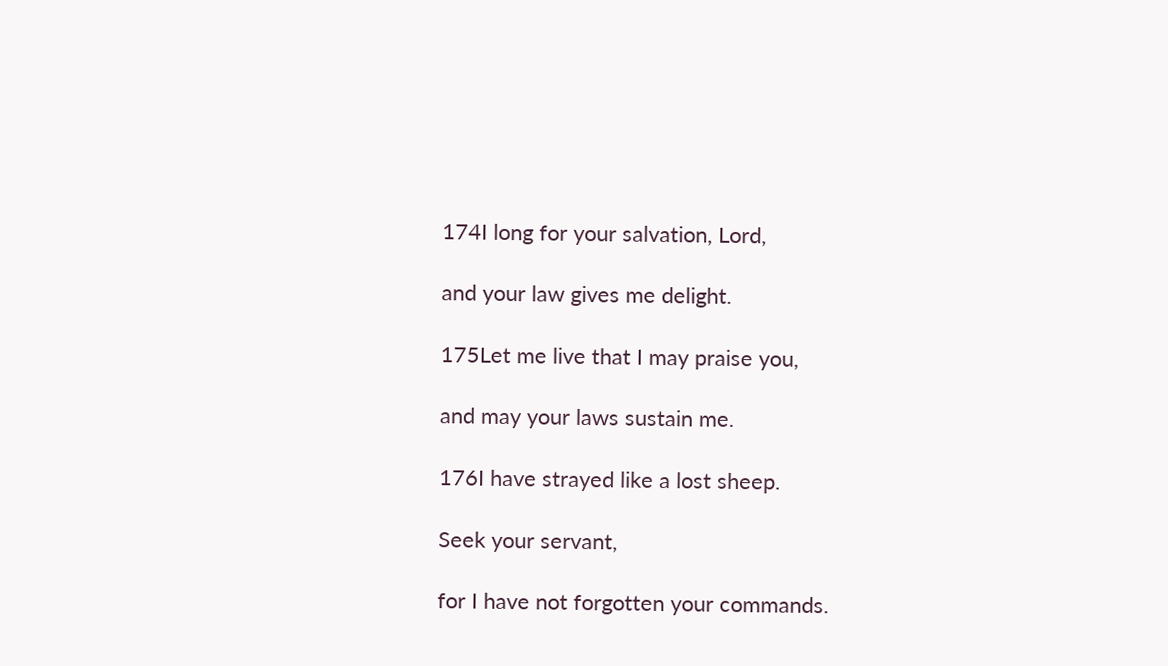174I long for your salvation, Lord,

and your law gives me delight.

175Let me live that I may praise you,

and may your laws sustain me.

176I have strayed like a lost sheep.

Seek your servant,

for I have not forgotten your commands.